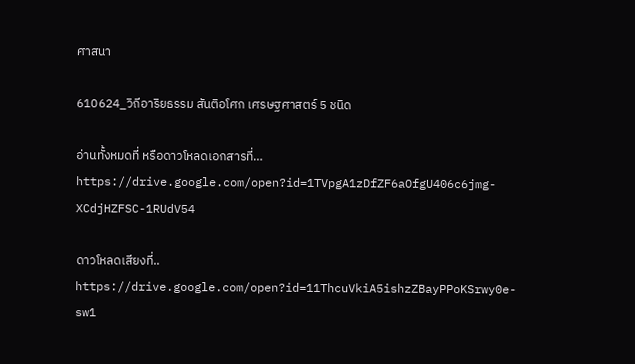ศาสนา

610624_วิถีอาริยธรรม สันติอโศก เศรษฐศาสตร์ 5 ชนิด

อ่านทั้งหมดที่ หรือดาวโหลดเอกสารที่… https://drive.google.com/open?id=1TVpgA1zDfZF6aOfgU406c6jmg-XCdjHZFSC-1RUdV54

ดาวโหลดเสียงที่.. https://drive.google.com/open?id=11ThcuVkiA5ishzZBayPPoKSrwy0e-sw1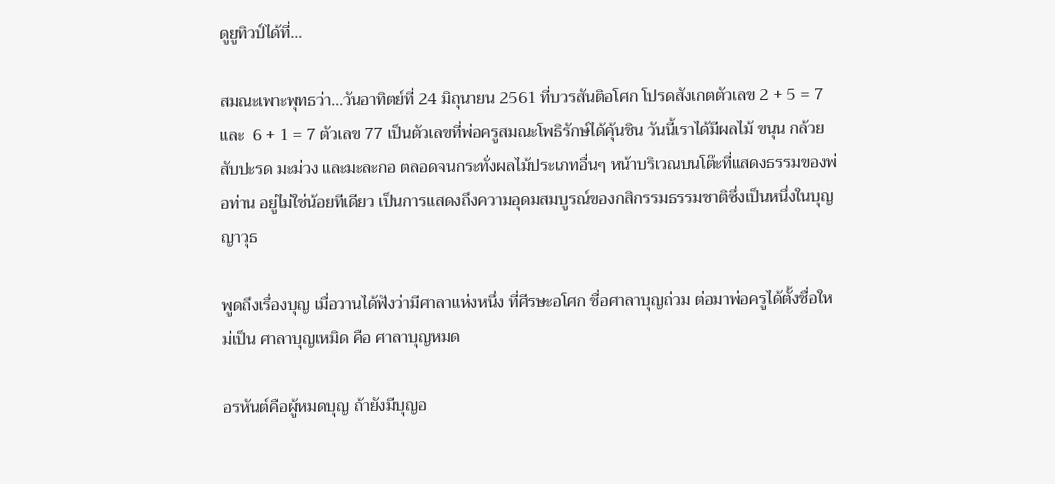ดูยูทิวป์ได้ที่…

สมณะเพาะพุทธว่า…วันอาทิตย์ที่ 24 มิถุนายน 2561 ที่บวรสันติอโศก โปรดสังเกตตัวเลข 2 + 5 = 7 และ  6 + 1 = 7 ตัวเลข 77 เป็นตัวเลขที่พ่อครูสมณะโพธิรักษ์ได้คุ้นชิน วันนี้เราได้มีผลไม้ ขนุน กล้วย สับปะรด มะม่วง และมะละกอ ตลอดจนกระทั่งผลไม้ประเภทอื่นๆ หน้าบริเวณบนโต๊ะที่แสดงธรรมของพ่อท่าน อยู่ไม่ใช่น้อยทีเดียว เป็นการแสดงถึงความอุดมสมบูรณ์ของกสิกรรมธรรมชาติซึ่งเป็นหนึ่งในบุญญาวุธ

พูดถึงเรื่องบุญ เมื่อวานได้ฟังว่ามีศาลาแห่งหนึ่ง ที่ศีรษะอโศก ชื่อศาลาบุญถ่วม ต่อมาพ่อครูได้ตั้งชื่อใหม่เป็น ศาลาบุญเหมิด คือ ศาลาบุญหมด

อรหันต์คือผู้หมดบุญ ถ้ายังมีบุญอ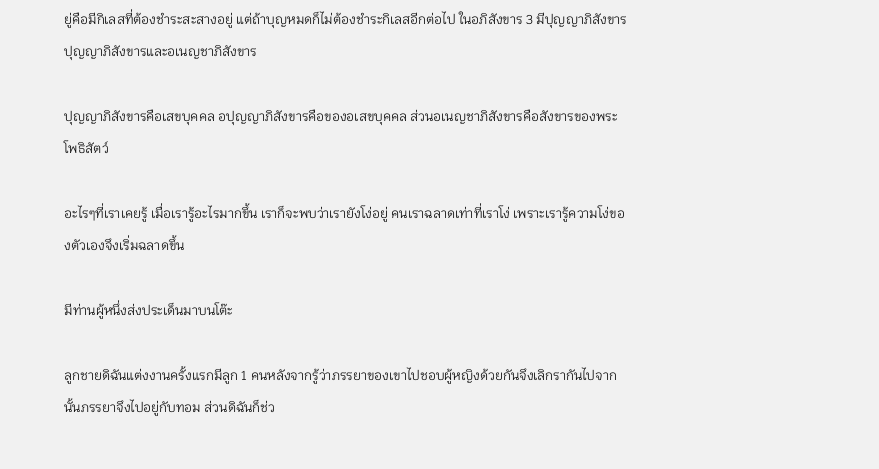ยู่คือมีกิเลสที่ต้องชำระสะสางอยู่ แต่ถ้าบุญหมดก็ไม่ต้องชำระกิเลสอีกต่อไป ในอภิสังขาร 3 มีปุญญาภิสังขารปุญญาภิสังขารและอเนญชาภิสังขาร

ปุญญาภิสังขารคือเสขบุคคล อปุญญาภิสังขารคือของอเสขบุคคล ส่วนอเนญชาภิสังขารคือสังขารของพระโพธิสัตว์

อะไรๆที่เราเคยรู้ เมื่อเรารู้อะไรมากขึ้น เราก็จะพบว่าเรายังโง่อยู่ คนเราฉลาดเท่าที่เราโง่ เพราะเรารู้ความโง่ของตัวเองจึงเริ่มฉลาดขึ้น

มีท่านผู้หนึ่งส่งประเด็นมาบนโต๊ะ

ลูกชายดิฉันแต่งงานครั้งแรกมีลูก 1 คนหลังจากรู้ว่าภรรยาของเขาไปชอบผู้หญิงด้วยกันจึงเลิกรากันไปจากนั้นภรรยาจึงไปอยู่กับทอม ส่วนดิฉันก็ช่ว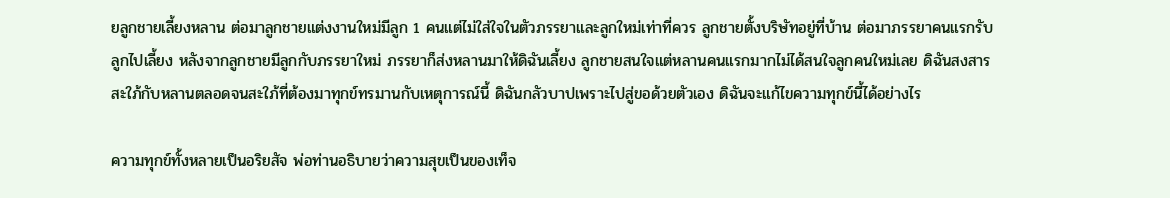ยลูกชายเลี้ยงหลาน ต่อมาลูกชายแต่งงานใหม่มีลูก 1 คนแต่ไม่ใส่ใจในตัวภรรยาและลูกใหม่เท่าที่ควร ลูกชายตั้งบริษัทอยู่ที่บ้าน ต่อมาภรรยาคนแรกรับลูกไปเลี้ยง หลังจากลูกชายมีลูกกับภรรยาใหม่ ภรรยาก็ส่งหลานมาให้ดิฉันเลี้ยง ลูกชายสนใจแต่หลานคนแรกมากไม่ได้สนใจลูกคนใหม่เลย ดิฉันสงสารสะใภ้กับหลานตลอดจนสะใภ้ที่ต้องมาทุกข์ทรมานกับเหตุการณ์นี้ ดิฉันกลัวบาปเพราะไปสู่ขอด้วยตัวเอง ดิฉันจะแก้ไขความทุกข์นี้ได้อย่างไร

ความทุกข์ทั้งหลายเป็นอริยสัจ พ่อท่านอธิบายว่าความสุขเป็นของเท็จ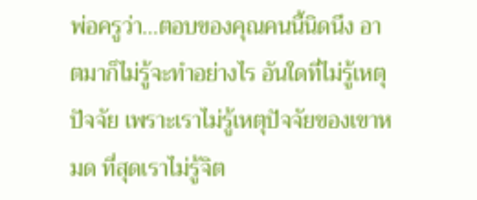พ่อครูว่า…ตอบของคุณคนนี้นิดนึง อาตมาก็ไม่รู้จะทำอย่างไร อันใดที่ไม่รู้เหตุปัจจัย เพราะเราไม่รู้เหตุปัจจัยของเขาหมด ที่สุดเราไม่รู้จิต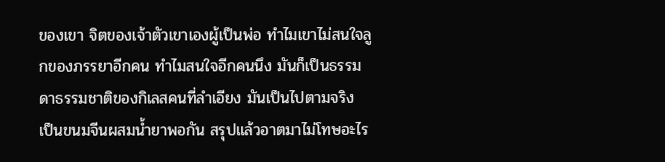ของเขา จิตของเจ้าตัวเขาเองผู้เป็นพ่อ ทำไมเขาไม่สนใจลูกของภรรยาอีกคน ทำไมสนใจอีกคนนึง มันก็เป็นธรรมดาธรรมชาติของกิเลสคนที่ลำเอียง มันเป็นไปตามจริง เป็นขนมจีนผสมน้ำยาพอกัน สรุปแล้วอาตมาไม่โทษอะไร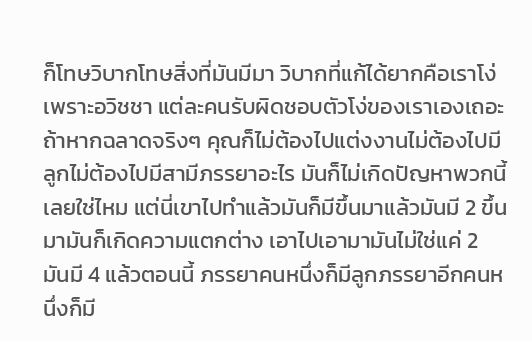ก็โทษวิบากโทษสิ่งที่มันมีมา วิบากที่แก้ได้ยากคือเราโง่เพราะอวิชชา แต่ละคนรับผิดชอบตัวโง่ของเราเองเถอะ ถ้าหากฉลาดจริงๆ คุณก็ไม่ต้องไปแต่งงานไม่ต้องไปมีลูกไม่ต้องไปมีสามีภรรยาอะไร มันก็ไม่เกิดปัญหาพวกนี้เลยใช่ไหม แต่นี่เขาไปทำแล้วมันก็มีขึ้นมาแล้วมันมี 2 ขึ้นมามันก็เกิดความแตกต่าง เอาไปเอามามันไม่ใช่แค่ 2 มันมี 4 แล้วตอนนี้ ภรรยาคนหนึ่งก็มีลูกภรรยาอีกคนหนึ่งก็มี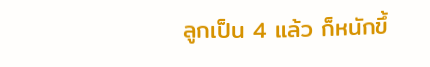ลูกเป็น 4 แล้ว ก็หนักขึ้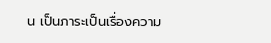น เป็นภาระเป็นเรื่องความ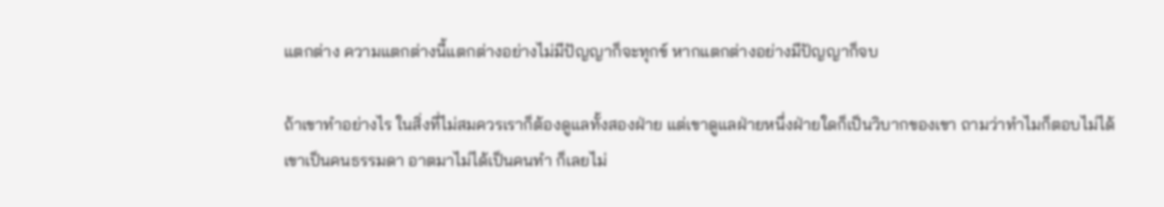แตกต่าง ความแตกต่างนี้แตกต่างอย่างไม่มีปัญญาก็จะทุกข์ หากแตกต่างอย่างมีปัญญาก็จบ

ถ้าเขาทำอย่างไร ในสิ่งที่ไม่สมควรเราก็ต้องดูแลทั้งสองฝ่าย แต่เขาดูแลฝ่ายหนึ่งฝ่ายใดก็เป็นวิบากของเขา ถามว่าทำไมก็ตอบไม่ได้ เขาเป็นคนธรรมดา อาตมาไม่ได้เป็นคนทำ ก็เลยไม่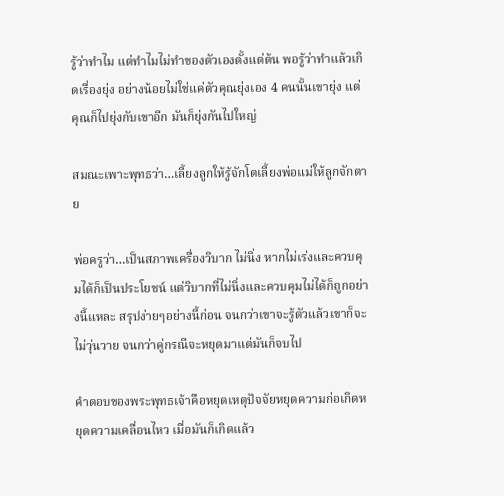รู้ว่าทำไม แต่ทำไมไม่ทำของตัวเองตั้งแต่ต้น พอรู้ว่าทำแล้วเกิดเรื่องยุ่ง อย่างน้อยไม่ใช่แค่ตัวคุณยุ่งเอง 4 คนนั้นเขายุ่ง แต่คุณก็ไปยุ่งกับเขาอีก มันก็ยุ่งกันไปใหญ่

สมณะเพาะพุทธว่า…เลี้ยงลูกให้รู้จักโตเลี้ยงพ่อแม่ให้ลูกจักตาย

พ่อครูว่า…เป็นสภาพเครื่องวิบาก ไม่นิ่ง หากไม่เร่งและควบคุมได้ก็เป็นประโยชน์ แต่วิบากที่ไม่นิ่งและควบคุมไม่ได้ก็ถูกอย่างนี้แหละ สรุปง่ายๆอย่างนี้ก่อน จนกว่าเขาจะรู้ตัวแล้วเขาก็จะไม่วุ่นวาย จนกว่าคู่กรณีจะหยุดมาแต่มันก็จบไป

คำตอบของพระพุทธเจ้าคือหยุดเหตุปัจจัยหยุดความก่อเกิดหยุดความเคลื่อนไหว เมื่อมันก็เกิดแล้ว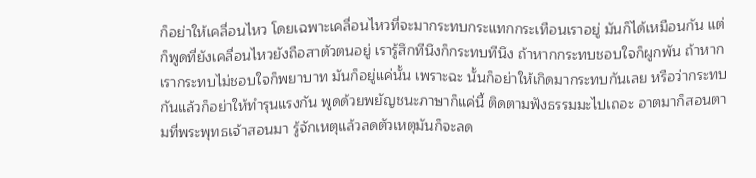ก็อย่าให้เคลื่อนไหว โดยเฉพาะเคลื่อนไหวที่จะมากระทบกระแทกกระเทือนเราอยู่ มันก็ได้เหมือนกัน แต่ก็พูดที่ยังเคลื่อนไหวยังถือสาตัวตนอยู่ เรารู้สึกทีนึงก็กระทบทีนึง ถ้าหากกระทบชอบใจก็ผูกพัน ถ้าหากเรากระทบไม่ชอบใจก็พยาบาท มันก็อยู่แค่นั้น เพราะฉะ นั้นก็อย่าให้เกิดมากระทบกันเลย หรือว่ากระทบกันแล้วก็อย่าให้ทำรุนแรงกัน พูดด้วยพยัญชนะภาษาก็แค่นี้ ติดตามฟังธรรมมะไปเถอะ อาตมาก็สอนตามที่พระพุทธเจ้าสอนมา รู้จักเหตุแล้วลดตัวเหตุมันก็จะลด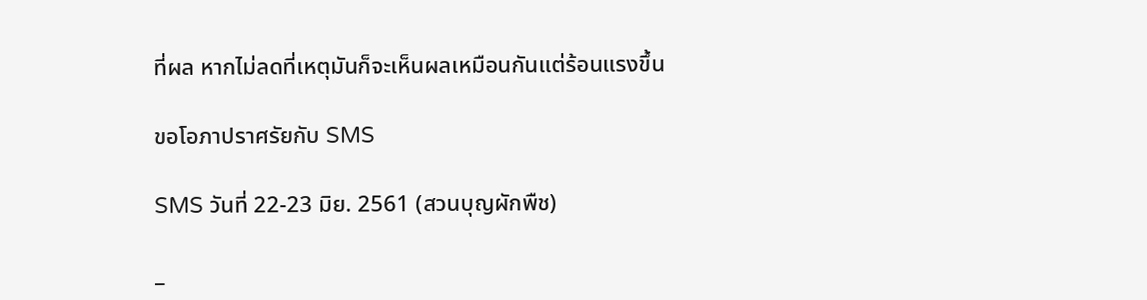ที่ผล หากไม่ลดที่เหตุมันก็จะเห็นผลเหมือนกันแต่ร้อนแรงขึ้น

ขอโอภาปราศรัยกับ SMS

SMS วันที่ 22-23 มิย. 2561 (สวนบุญผักพืช)

_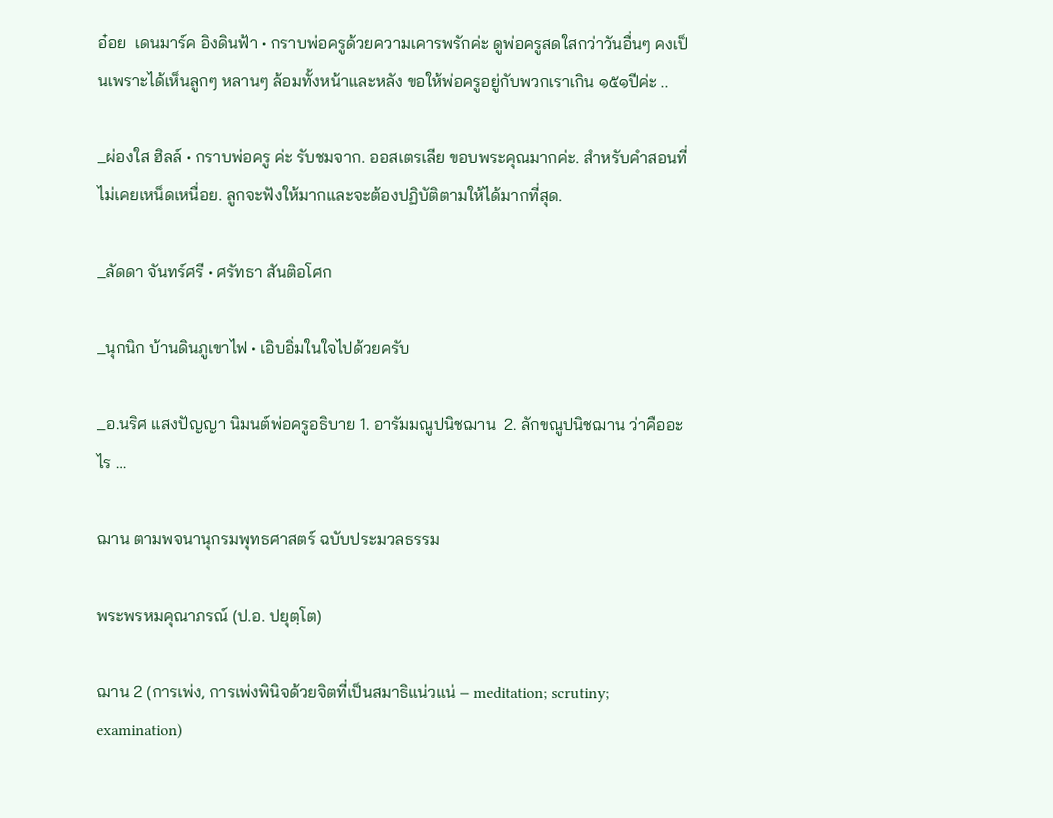อ๋อย  เดนมาร์ค อิงดินฟ้า • กราบพ่อครูด้วยความเคารพรักค่ะ ดูพ่อครูสดใสกว่าวันอื่นๆ คงเป็นเพราะได้เห็นลูกๆ หลานๆ ล้อมทั้งหน้าและหลัง ขอให้พ่อครูอยู่กับพวกเราเกิน ๑๕๑ปีค่ะ ..

_ผ่องใส ฮิลล์ • กราบพ่อครู ค่ะ รับชมจาก. ออสเตรเลีย ขอบพระคุณมากค่ะ. สำหรับคำสอนที่ไม่เคยเหน็ดเหนื่อย. ลูกจะฟังให้มากและจะต้องปฏิบัติตามให้ได้มากที่สุด.

_ลัดดา จันทร์ศรี • ศรัทธา สันติอโศก

_นุกนิก บ้านดินภูเขาไฟ • เอิบอิ่มในใจไปด้วยครับ

_อ.นริศ แสงปัญญา นิมนต์พ่อครูอธิบาย 1. อารัมมณูปนิชฌาน  2. ลักขณูปนิชฌาน ว่าคืออะไร …

ฌาน ตามพจนานุกรมพุทธศาสตร์ ฉบับประมวลธรรม

พระพรหมคุณาภรณ์ (ป.อ. ปยุตฺโต)

ฌาน 2 (การเพ่ง, การเพ่งพินิจด้วยจิตที่เป็นสมาธิแน่วแน่ – meditation; scrutiny; examination)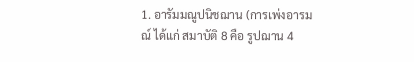1. อารัมมณูปนิชฌาน (การเพ่งอารมณ์ ได้แก่ สมาบัติ 8 คือ รูปฌาน 4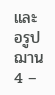และ อรูปฌาน 4 –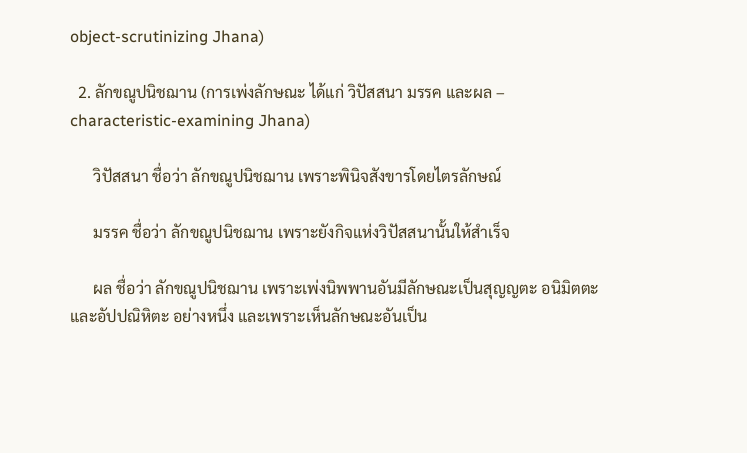object-scrutinizing Jhana)

  2. ลักขณูปนิชฌาน (การเพ่งลักษณะ ได้แก่ วิปัสสนา มรรค และผล – characteristic-examining Jhana)

      วิปัสสนา ชื่อว่า ลักขณูปนิชฌาน เพราะพินิจสังขารโดยไตรลักษณ์

      มรรค ชื่อว่า ลักขณูปนิชฌาน เพราะยังกิจแห่งวิปัสสนานั้นให้สำเร็จ

      ผล ชื่อว่า ลักขณูปนิชฌาน เพราะเพ่งนิพพานอันมีลักษณะเป็นสุญญตะ อนิมิตตะ และอัปปณิหิตะ อย่างหนึ่ง และเพราะเห็นลักษณะอันเป็น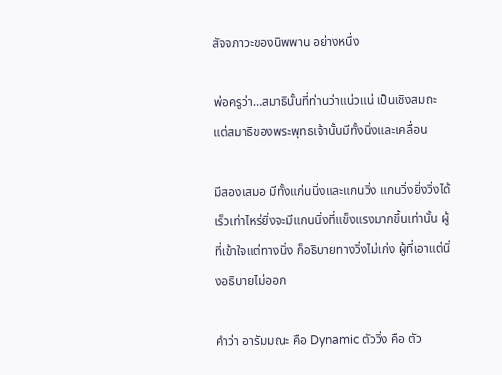สัจจภาวะของนิพพาน อย่างหนึ่ง

พ่อครูว่า…สมาธินั้นที่ท่านว่าแน่วแน่ เป็นเชิงสมถะ แต่สมาธิของพระพุทธเจ้านั้นมีทั้งนิ่งและเคลื่อน

มีสองเสมอ มีทั้งแก่นนิ่งและแกนวิ่ง แกนวิ่งยิ่งวิ่งได้เร็วเท่าไหร่ยิ่งจะมีแกนนิ่งที่แข็งแรงมากขึ้นเท่านั้น ผู้ที่เข้าใจแต่ทางนิ่ง ก็อธิบายทางวิ่งไม่เก่ง ผู้ที่เอาแต่นิ่งอธิบายไม่ออก

คำว่า อารัมมณะ คือ Dynamic ตัววิ่ง คือ ตัว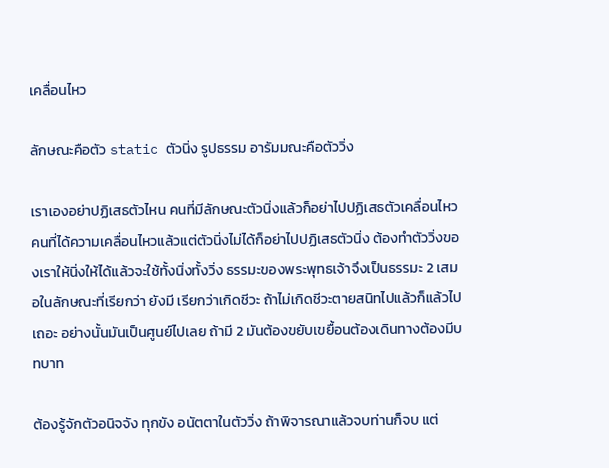เคลื่อนไหว

ลักษณะคือตัว static ตัวนิ่ง รูปธรรม อารัมมณะคือตัววิ่ง

เราเองอย่าปฏิเสธตัวไหน คนที่มีลักษณะตัวนิ่งแล้วก็อย่าไปปฏิเสธตัวเคลื่อนไหว คนที่ได้ความเคลื่อนไหวแล้วแต่ตัวนิ่งไม่ได้ก็อย่าไปปฏิเสธตัวนิ่ง ต้องทำตัววิ่งของเราให้นิ่งให้ได้แล้วจะใช้ทั้งนิ่งทั้งวิ่ง ธรรมะของพระพุทธเจ้าจึงเป็นธรรมะ 2 เสมอในลักษณะที่เรียกว่า ยังมี เรียกว่าเกิดชีวะ ถ้าไม่เกิดชีวะตายสนิทไปแล้วก็แล้วไปเถอะ อย่างนั้นมันเป็นศูนย์ไปเลย ถ้ามี 2 มันต้องขยับเขยื้อนต้องเดินทางต้องมีบทบาท

ต้องรู้จักตัวอนิจจัง ทุกขัง อนัตตาในตัววิ่ง ถ้าพิจารณาแล้วจบท่านก็จบ แต่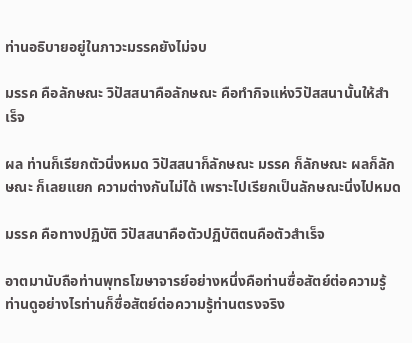ท่านอธิบายอยู่ในภาวะมรรคยังไม่จบ

มรรค คือลักษณะ วิปัสสนาคือลักษณะ คือทำกิจแห่งวิปัสสนานั้นให้สำเร็จ

ผล ท่านก็เรียกตัวนิ่งหมด วิปัสสนาก็ลักษณะ มรรค ก็ลักษณะ ผลก็ลักษณะ ก็เลยแยก ความต่างกันไม่ได้ เพราะไปเรียกเป็นลักษณะนิ่งไปหมด

มรรค คือทางปฏิบัติ วิปัสสนาคือตัวปฏิบัติตนคือตัวสำเร็จ

อาตมานับถือท่านพุทธโฆษาจารย์อย่างหนึ่งคือท่านซื่อสัตย์ต่อความรู้ ท่านดูอย่างไรท่านก็ซื่อสัตย์ต่อความรู้ท่านตรงจริง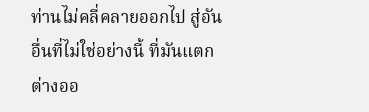ท่านไม่คลี่คลายออกไป สู่อันอื่นที่ไม่ใช่อย่างนี้ ที่มันแตกต่างออ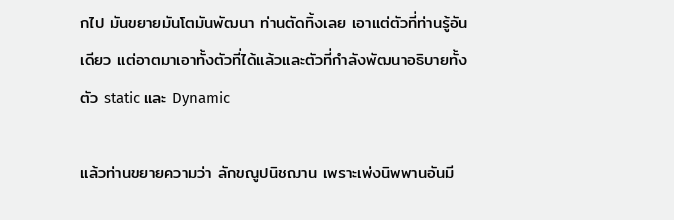กไป มันขยายมันโตมันพัฒนา ท่านตัดทิ้งเลย เอาแต่ตัวที่ท่านรู้อันเดียว แต่อาตมาเอาทั้งตัวที่ได้แล้วและตัวที่กำลังพัฒนาอธิบายทั้งตัว static และ Dynamic

แล้วท่านขยายความว่า ลักขณูปนิชฌาน เพราะเพ่งนิพพานอันมี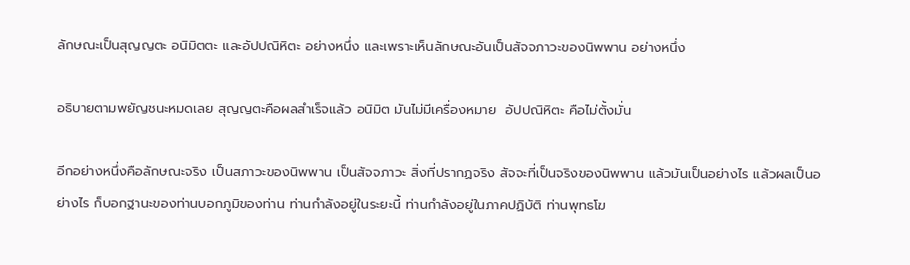ลักษณะเป็นสุญญตะ อนิมิตตะ และอัปปณิหิตะ อย่างหนึ่ง และเพราะเห็นลักษณะอันเป็นสัจจภาวะของนิพพาน อย่างหนึ่ง

อธิบายตามพยัญชนะหมดเลย สุญญตะคือผลสำเร็จแล้ว อนิมิต มันไม่มีเครื่องหมาย  อัปปณิหิตะ คือไม่ตั้งมั่น

อีกอย่างหนึ่งคือลักษณะจริง เป็นสภาวะของนิพพาน เป็นสัจจภาวะ สิ่งที่ปรากฏจริง สัจจะที่เป็นจริงของนิพพาน แล้วมันเป็นอย่างไร แล้วผลเป็นอย่างไร ก็บอกฐานะของท่านบอกภูมิของท่าน ท่านกำลังอยู่ในระยะนี้ ท่านกำลังอยู่ในภาคปฏิบัติ ท่านพุทธโฆ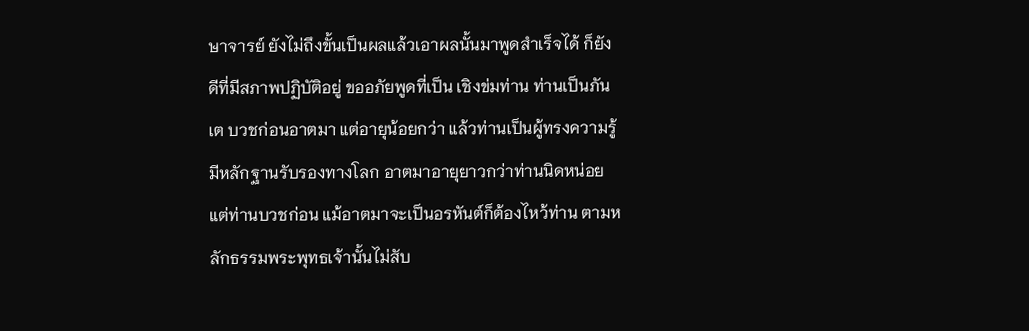ษาจารย์ ยังไม่ถึงขั้นเป็นผลแล้วเอาผลนั้นมาพูดสำเร็จได้ ก็ยังดีที่มีสภาพปฏิบัติอยู่ ขออภัยพูดที่เป็น เชิงข่มท่าน ท่านเป็นภันเต บวชก่อนอาตมา แต่อายุน้อยกว่า แล้วท่านเป็นผู้ทรงความรู้มีหลักฐานรับรองทางโลก อาตมาอายุยาวกว่าท่านนิดหน่อย แต่ท่านบวชก่อน แม้อาตมาจะเป็นอรหันต์ก็ต้องไหว้ท่าน ตามหลักธรรมพระพุทธเจ้านั้นไม่สับ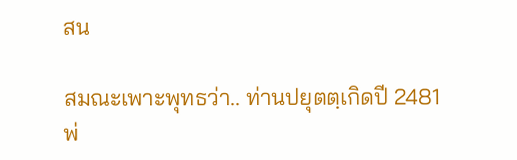สน

สมณะเพาะพุทธว่า.. ท่านปยุตตฺเกิดปี 2481 พ่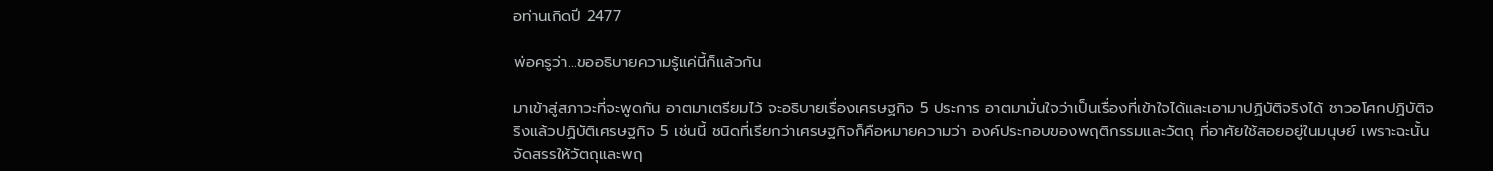อท่านเกิดปี 2477

พ่อครูว่า…ขออธิบายความรู้แค่นี้ก็แล้วกัน

มาเข้าสู่สภาวะที่จะพูดกัน อาตมาเตรียมไว้ จะอธิบายเรื่องเศรษฐกิจ 5 ประการ อาตมามั่นใจว่าเป็นเรื่องที่เข้าใจได้และเอามาปฏิบัติจริงได้ ชาวอโศกปฏิบัติจริงแล้วปฏิบัติเศรษฐกิจ 5 เช่นนี้ ชนิดที่เรียกว่าเศรษฐกิจก็คือหมายความว่า องค์ประกอบของพฤติกรรมและวัตถุ ที่อาศัยใช้สอยอยู่ในมนุษย์ เพราะฉะนั้นจัดสรรให้วัตถุและพฤ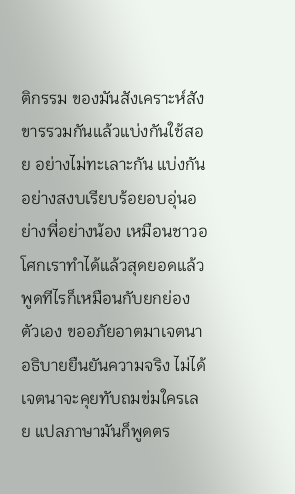ติกรรม ของมันสังเคราะห์สังขารรวมกันแล้วแบ่งกันใช้สอย อย่างไม่ทะเลาะกัน แบ่งกันอย่างสงบเรียบร้อยอบอุ่นอย่างพี่อย่างน้อง เหมือนชาวอโศกเราทำได้แล้วสุดยอดแล้ว พูดทีไรก็เหมือนกับยกย่องตัวเอง ขออภัยอาตมาเจตนาอธิบายยืนยันความจริง ไม่ได้เจตนาจะคุยทับถมข่มใครเลย แปลภาษามันก็พูดตร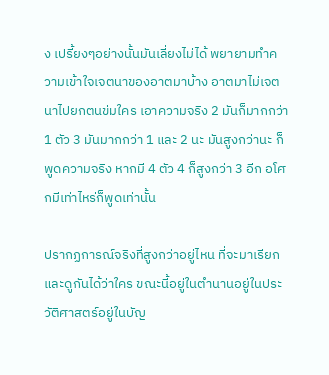ง เปรี้ยงๆอย่างนั้นมันเลี่ยงไม่ได้ พยายามทำความเข้าใจเจตนาของอาตมาบ้าง อาตมาไม่เจตนาไปยกตนข่มใคร เอาความจริง 2 มันก็มากกว่า 1 ตัว 3 มันมากกว่า 1 และ 2 นะ มันสูงกว่านะ ก็พูดความจริง หากมี 4 ตัว 4 ก็สูงกว่า 3 อีก อโศกมีเท่าไหร่ก็พูดเท่านั้น

ปรากฏการณ์จริงที่สูงกว่าอยู่ไหน ที่จะมาเรียกและดูกันได้ว่าใคร ขณะนี้อยู่ในตำนานอยู่ในประวัติศาสตร์อยู่ในบัญ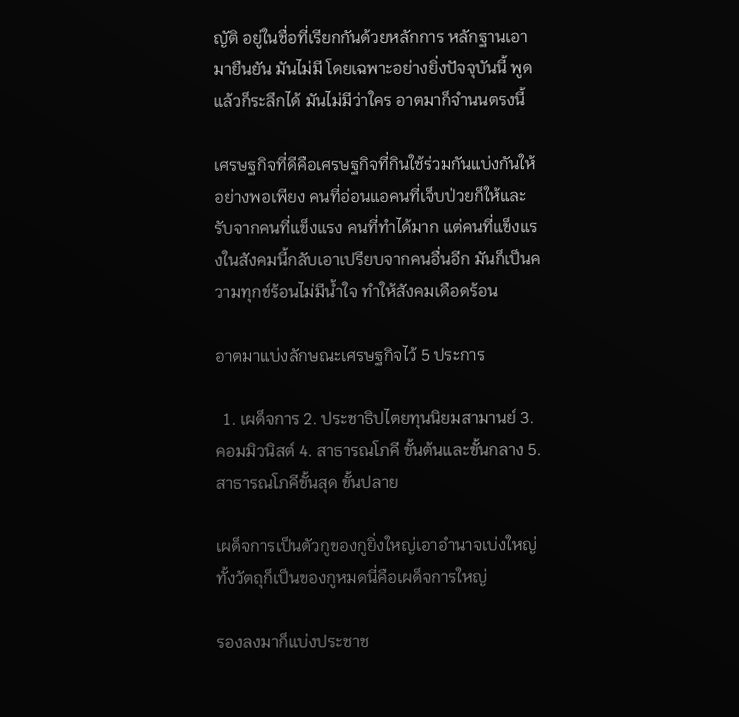ญัติ อยู่ในชื่อที่เรียกกันด้วยหลักการ หลักฐานเอามายืนยัน มันไม่มี โดยเฉพาะอย่างยิ่งปัจจุบันนี้ พูดแล้วก็ระลึกได้ มันไม่มีว่าใคร อาตมาก็จำนนตรงนี้

เศรษฐกิจที่ดีคือเศรษฐกิจที่กินใช้ร่วมกันแบ่งกันให้อย่างพอเพียง คนที่อ่อนแอคนที่เจ็บป่วยก็ให้และรับจากคนที่แข็งแรง คนที่ทำได้มาก แต่คนที่แข็งแรงในสังคมนี้กลับเอาเปรียบจากคนอื่นอีก มันก็เป็นความทุกข์ร้อนไม่มีน้ำใจ ทำให้สังคมเดือดร้อน

อาตมาแบ่งลักษณะเศรษฐกิจไว้ 5 ประการ

  1. เผด็จการ 2. ประชาธิปไตยทุนนิยมสามานย์ 3. คอมมิวนิสต์ 4. สาธารณโภคี ขั้นต้นและขั้นกลาง 5. สาธารณโภคีขั้นสุด ขั้นปลาย

เผด็จการเป็นตัวกูของกูยิ่งใหญ่เอาอำนาจเบ่งใหญ่ทั้งวัตถุก็เป็นของกูหมดนี่คือเผด็จการใหญ่

รองลงมาก็แบ่งประชาช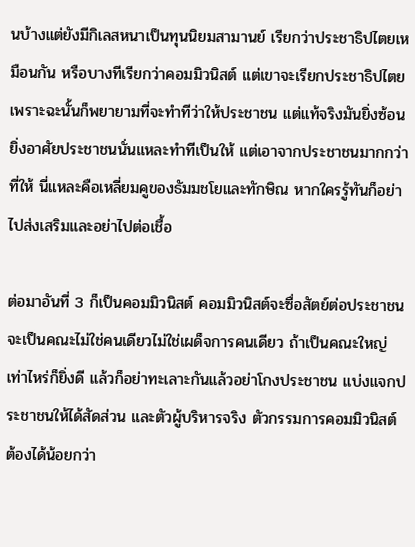นบ้างแต่ยังมีกิเลสหนาเป็นทุนนิยมสามานย์ เรียกว่าประชาธิปไตยเหมือนกัน หรือบางทีเรียกว่าคอมมิวนิสต์ แต่เขาจะเรียกประชาธิปไตย เพราะฉะนั้นก็พยายามที่จะทำทีว่าให้ประชาชน แต่แท้จริงมันยิ่งซ้อน ยิ่งอาศัยประชาชนนั่นแหละทำทีเป็นให้ แต่เอาจากประชาชนมากกว่าที่ให้ นี่แหละคือเหลี่ยมคูของธัมมชโยและทักษิณ หากใครรู้ทันก็อย่าไปส่งเสริมและอย่าไปต่อเชื้อ

ต่อมาอันที่ 3 ก็เป็นคอมมิวนิสต์ คอมมิวนิสต์จะซื่อสัตย์ต่อประชาชน จะเป็นคณะไม่ใช่คนเดียวไม่ใช่เผด็จการคนเดียว ถ้าเป็นคณะใหญ่เท่าไหร่ก็ยิ่งดี แล้วก็อย่าทะเลาะกันแล้วอย่าโกงประชาชน แบ่งแจกประชาชนให้ได้สัดส่วน และตัวผู้บริหารจริง ตัวกรรมการคอมมิวนิสต์ ต้องได้น้อยกว่า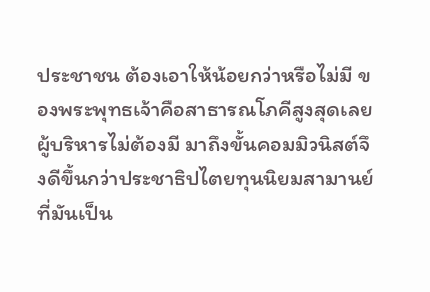ประชาชน ต้องเอาให้น้อยกว่าหรือไม่มี ของพระพุทธเจ้าคือสาธารณโภคีสูงสุดเลยผู้บริหารไม่ต้องมี มาถึงขั้นคอมมิวนิสต์จึงดีขึ้นกว่าประชาธิปไตยทุนนิยมสามานย์ที่มันเป็น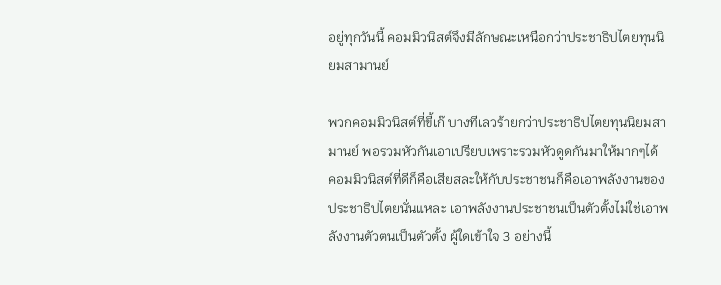อยู่ทุกวันนี้ คอมมิวนิสต์จึงมีลักษณะเหนือกว่าประชาธิปไตยทุนนิยมสามานย์

พวกคอมมิวนิสต์ที่ขี้เก๊ บางทีเลวร้ายกว่าประชาธิปไตยทุนนิยมสามานย์ พอรวมหัวกันเอาเปรียบเพราะรวมหัวดูดกันมาให้มากๆได้ คอมมิวนิสต์ที่ดีก็คือเสียสละให้กับประชาชนก็คือเอาพลังงานของประชาธิปไตยนั่นแหละ เอาพลังงานประชาชนเป็นตัวตั้งไม่ใช่เอาพลังงานตัวตนเป็นตัวตั้ง ผู้ใดเข้าใจ 3 อย่างนี้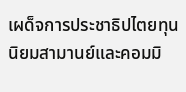เผด็จการประชาธิปไตยทุนนิยมสามานย์และคอมมิ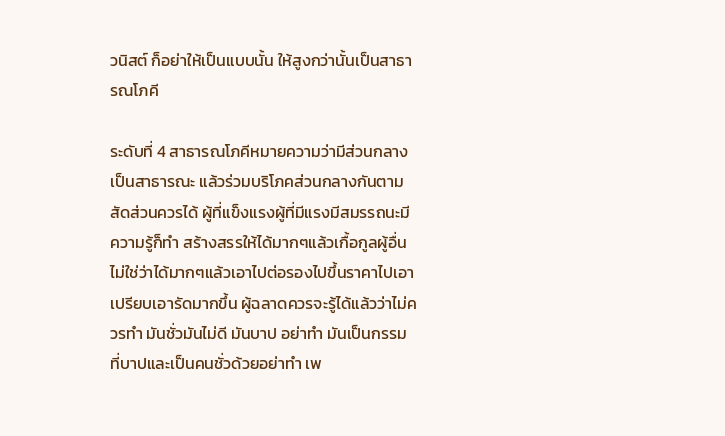วนิสต์ ก็อย่าให้เป็นแบบนั้น ให้สูงกว่านั้นเป็นสาธารณโภคี

ระดับที่ 4 สาธารณโภคีหมายความว่ามีส่วนกลางเป็นสาธารณะ แล้วร่วมบริโภคส่วนกลางกันตามสัดส่วนควรได้ ผู้ที่แข็งแรงผู้ที่มีแรงมีสมรรถนะมีความรู้ก็ทำ สร้างสรรให้ได้มากๆแล้วเกื้อกูลผู้อื่น ไม่ใช่ว่าได้มากๆแล้วเอาไปต่อรองไปขึ้นราคาไปเอาเปรียบเอารัดมากขึ้น ผู้ฉลาดควรจะรู้ได้แล้วว่าไม่ควรทำ มันชั่วมันไม่ดี มันบาป อย่าทำ มันเป็นกรรม ที่บาปและเป็นคนชั่วด้วยอย่าทำ เพ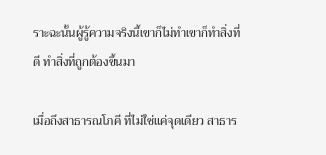ราะฉะนั้นผู้รู้ความจริงนี้เขาก็ไม่ทำเขาก็ทำสิ่งที่ดี ทำสิ่งที่ถูกต้องขึ้นมา

เมื่อถึงสาธารณโภคี ที่ไม่ใช่แค่จุดเดียว สาธาร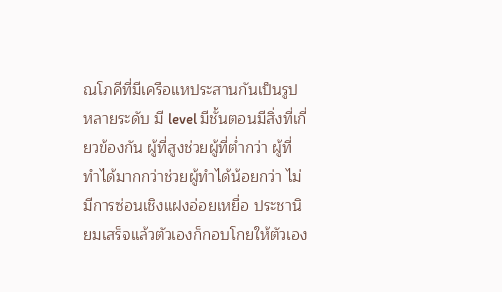ณโภคีที่มีเครือแหประสานกันเป็นรูปหลายระดับ มี level มีชั้นตอนมีสิ่งที่เกี่ยวข้องกัน ผู้ที่สูงช่วยผู้ที่ต่ำกว่า ผู้ที่ทำได้มากกว่าช่วยผู้ทำได้น้อยกว่า ไม่มีการซ่อนเชิงแฝงอ่อยเหยื่อ ประชานิยมเสร็จแล้วตัวเองก็กอบโกยให้ตัวเอง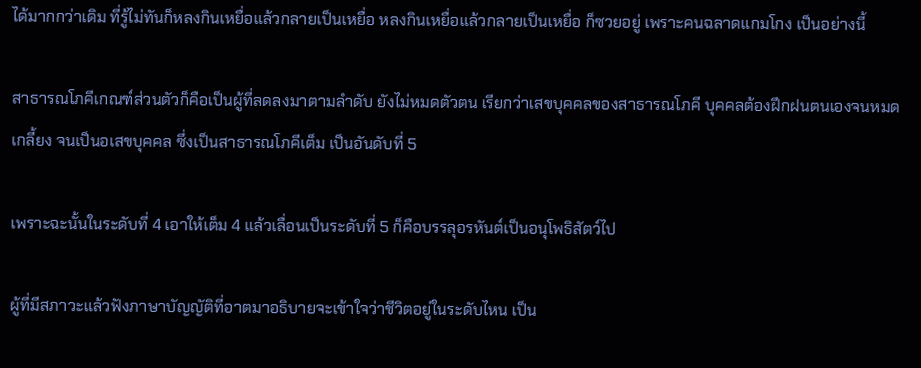ได้มากกว่าเดิม ที่รู้ไม่ทันก็หลงกินเหยื่อแล้วกลายเป็นเหยื่อ หลงกินเหยื่อแล้วกลายเป็นเหยื่อ ก็ซวยอยู่ เพราะคนฉลาดแกมโกง เป็นอย่างนี้

สาธารณโภคีเกณฑ์ส่วนตัวก็คือเป็นผู้ที่ลดลงมาตามลำดับ ยังไม่หมดตัวตน เรียกว่าเสขบุคคลของสาธารณโภคี บุคคลต้องฝึกฝนตนเองจนหมดเกลี้ยง จนเป็นอเสขบุคคล ซึ่งเป็นสาธารณโภคีเต็ม เป็นอันดับที่ 5

เพราะฉะนั้นในระดับที่ 4 เอาให้เต็ม 4 แล้วเลื่อนเป็นระดับที่ 5 ก็คือบรรลุอรหันต์เป็นอนุโพธิสัตว์ไป

ผู้ที่มีสภาวะแล้วฟังภาษาบัญญัติที่อาตมาอธิบายจะเข้าใจว่าชีวิตอยู่ในระดับไหน เป็น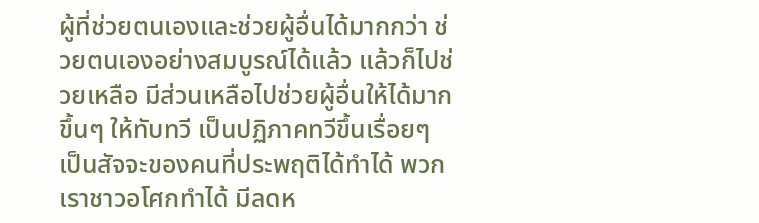ผู้ที่ช่วยตนเองและช่วยผู้อื่นได้มากกว่า ช่วยตนเองอย่างสมบูรณ์ได้แล้ว แล้วก็ไปช่วยเหลือ มีส่วนเหลือไปช่วยผู้อื่นให้ได้มากขึ้นๆ ให้ทับทวี เป็นปฏิภาคทวีขึ้นเรื่อยๆ เป็นสัจจะของคนที่ประพฤติได้ทำได้ พวกเราชาวอโศกทำได้ มีลดห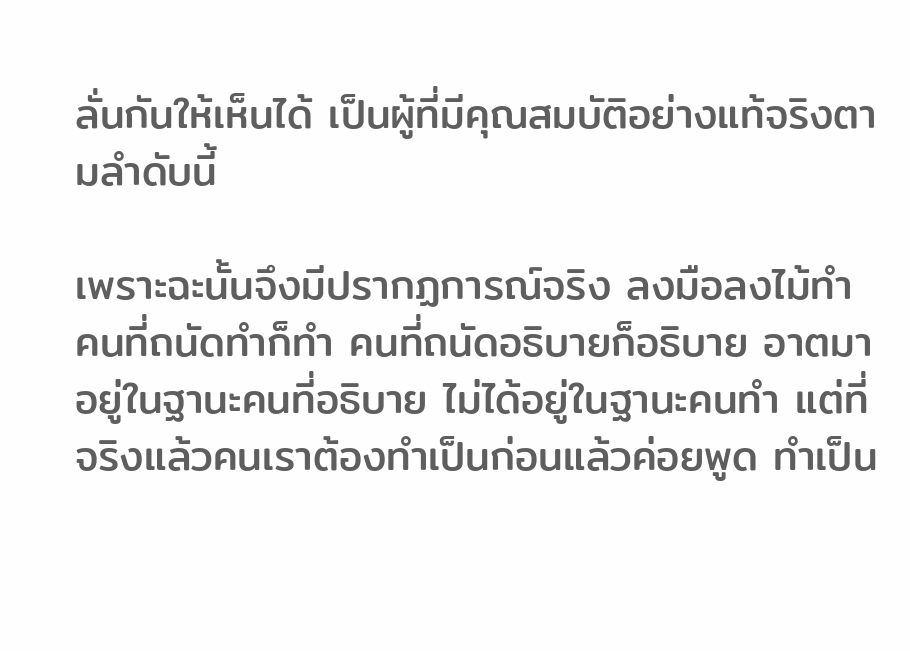ลั่นกันให้เห็นได้ เป็นผู้ที่มีคุณสมบัติอย่างแท้จริงตามลำดับนี้

เพราะฉะนั้นจึงมีปรากฏการณ์จริง ลงมือลงไม้ทำ คนที่ถนัดทำก็ทำ คนที่ถนัดอธิบายก็อธิบาย อาตมาอยู่ในฐานะคนที่อธิบาย ไม่ได้อยู่ในฐานะคนทำ แต่ที่จริงแล้วคนเราต้องทำเป็นก่อนแล้วค่อยพูด ทำเป็น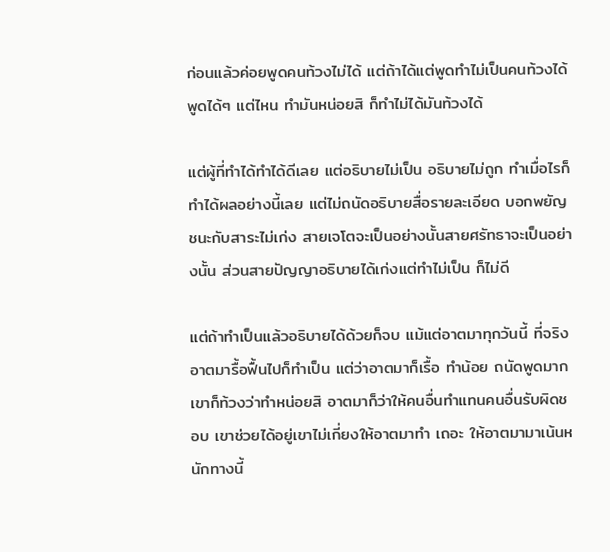ก่อนแล้วค่อยพูดคนท้วงไม่ได้ แต่ถ้าได้แต่พูดทำไม่เป็นคนท้วงได้ พูดได้ๆ แต่ไหน ทำมันหน่อยสิ ก็ทำไม่ได้มันท้วงได้

แต่ผู้ที่ทำได้ทำได้ดีเลย แต่อธิบายไม่เป็น อธิบายไม่ถูก ทำเมื่อไรก็ทำได้ผลอย่างนี้เลย แต่ไม่ถนัดอธิบายสื่อรายละเอียด บอกพยัญชนะกับสาระไม่เก่ง สายเจโตจะเป็นอย่างนั้นสายศรัทธาจะเป็นอย่างนั้น ส่วนสายปัญญาอธิบายได้เก่งแต่ทำไม่เป็น ก็ไม่ดี

แต่ถ้าทำเป็นแล้วอธิบายได้ด้วยก็จบ แม้แต่อาตมาทุกวันนี้ ที่จริงอาตมารื้อฟื้นไปก็ทำเป็น แต่ว่าอาตมาก็เรื้อ ทำน้อย ถนัดพูดมาก เขาก็ท้วงว่าทำหน่อยสิ อาตมาก็ว่าให้คนอื่นทำแทนคนอื่นรับผิดชอบ เขาช่วยได้อยู่เขาไม่เกี่ยงให้อาตมาทำ เถอะ ให้อาตมามาเน้นหนักทางนี้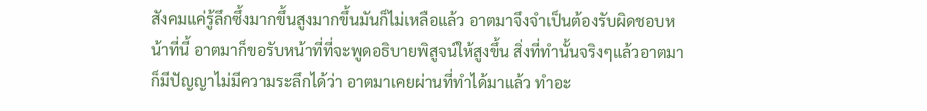สังคมแค่รู้ลึกซึ้งมากขึ้นสูงมากขึ้นมันก็ไม่เหลือแล้ว อาตมาจึงจำเป็นต้องรับผิดชอบหน้าที่นี้ อาตมาก็ขอรับหน้าที่ที่จะพูดอธิบายพิสูจน์ให้สูงขึ้น สิ่งที่ทำนั้นจริงๆแล้วอาตมา ก็มีปัญญาไม่มีความระลึกได้ว่า อาตมาเคยผ่านที่ทำได้มาแล้ว ทำอะ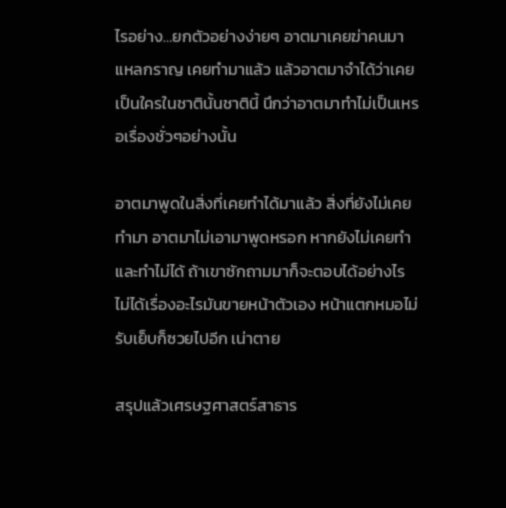ไรอย่าง…ยกตัวอย่างง่ายๆ อาตมาเคยฆ่าคนมาแหลกราญ เคยทำมาแล้ว แล้วอาตมาจำได้ว่าเคยเป็นใครในชาตินั้นชาตินี้ นึกว่าอาตมาทำไม่เป็นเหรอเรื่องชั่วๆอย่างนั้น

อาตมาพูดในสิ่งที่เคยทำได้มาแล้ว สิ่งที่ยังไม่เคยทำมา อาตมาไม่เอามาพูดหรอก หากยังไม่เคยทำและทำไม่ได้ ถ้าเขาซักถามมาก็จะตอบได้อย่างไรไม่ได้เรื่องอะไรมันขายหน้าตัวเอง หน้าแตกหมอไม่รับเย็บก็ซวยไปอีก เน่าตาย

สรุปแล้วเศรษฐศาสตร์สาธาร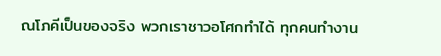ณโภคีเป็นของจริง พวกเราชาวอโศกทำได้ ทุกคนทำงาน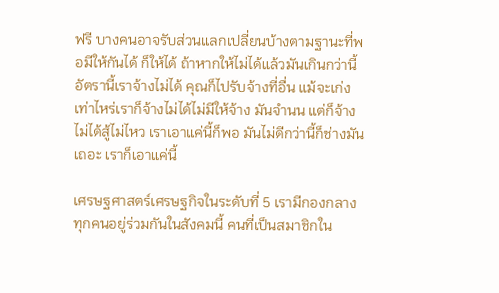ฟรี บางคนอาจรับส่วนแลกเปลี่ยนบ้างตามฐานะที่พอมีให้กันได้ ก็ให้ได้ ถ้าหากให้ไม่ได้แล้วมันเกินกว่านี้ อัตรานี้เราจ้างไม่ได้ คุณก็ไปรับจ้างที่อื่น แม้จะเก่งเท่าไหร่เราก็จ้างไม่ได้ไม่มีให้จ้าง มันจำนน แต่ก็จ้างไม่ได้สู้ไม่ไหว เราเอาแค่นี้ก็พอ มันไม่ดีกว่านี้ก็ช่างมันเถอะ เราก็เอาแค่นี้

เศรษฐศาสตร์เศรษฐกิจในระดับที่ 5 เรามีกองกลาง ทุกคนอยู่ร่วมกันในสังคมนี้ คนที่เป็นสมาชิกใน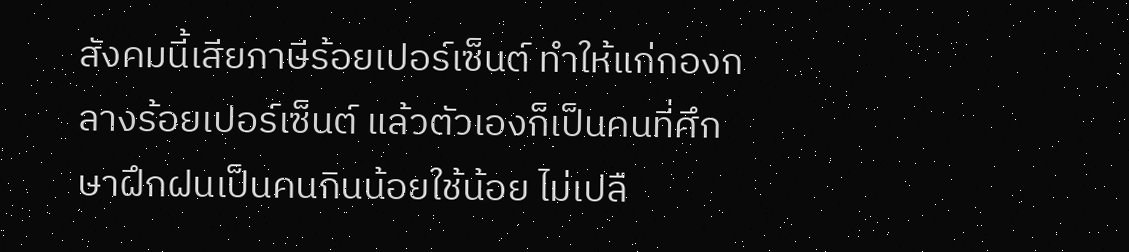สังคมนี้เสียภาษีร้อยเปอร์เซ็นต์ ทำให้แก่กองกลางร้อยเปอร์เซ็นต์ แล้วตัวเองก็เป็นคนที่ศึกษาฝึกฝนเป็นคนกินน้อยใช้น้อย ไม่เปลื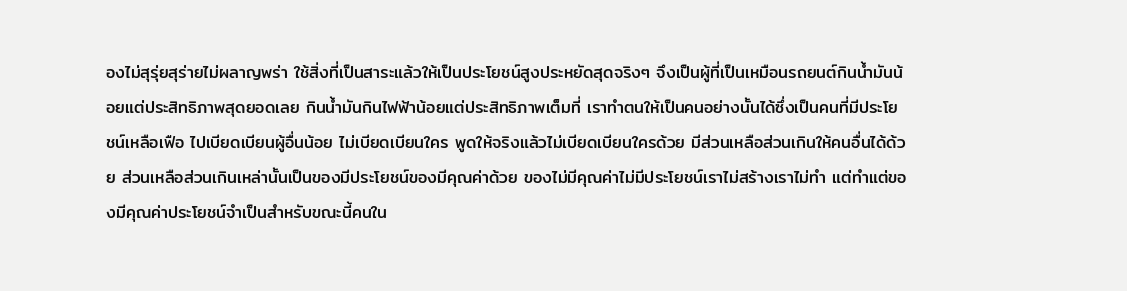องไม่สุรุ่ยสุร่ายไม่ผลาญพร่า ใช้สิ่งที่เป็นสาระแล้วให้เป็นประโยชน์สูงประหยัดสุดจริงๆ จึงเป็นผู้ที่เป็นเหมือนรถยนต์กินน้ำมันน้อยแต่ประสิทธิภาพสุดยอดเลย กินน้ำมันกินไฟฟ้าน้อยแต่ประสิทธิภาพเต็มที่ เราทำตนให้เป็นคนอย่างนั้นได้ซึ่งเป็นคนที่มีประโยชน์เหลือเฟือ ไปเบียดเบียนผู้อื่นน้อย ไม่เบียดเบียนใคร พูดให้จริงแล้วไม่เบียดเบียนใครด้วย มีส่วนเหลือส่วนเกินให้คนอื่นได้ด้วย ส่วนเหลือส่วนเกินเหล่านั้นเป็นของมีประโยชน์ของมีคุณค่าด้วย ของไม่มีคุณค่าไม่มีประโยชน์เราไม่สร้างเราไม่ทำ แต่ทำแต่ของมีคุณค่าประโยชน์จำเป็นสำหรับขณะนี้คนใน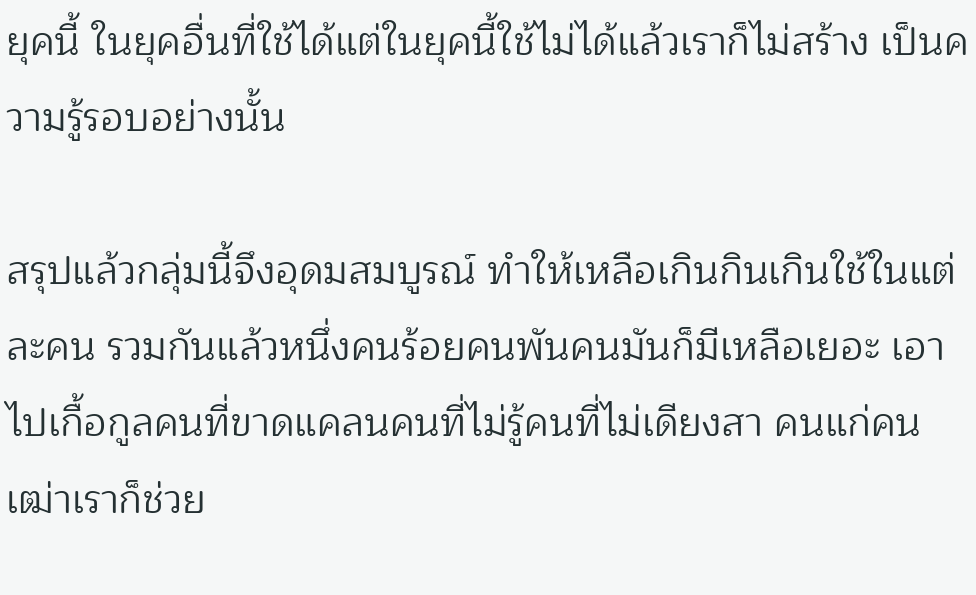ยุคนี้ ในยุคอื่นที่ใช้ได้แต่ในยุคนี้ใช้ไม่ได้แล้วเราก็ไม่สร้าง เป็นความรู้รอบอย่างนั้น

สรุปแล้วกลุ่มนี้จึงอุดมสมบูรณ์ ทำให้เหลือเกินกินเกินใช้ในแต่ละคน รวมกันแล้วหนึ่งคนร้อยคนพันคนมันก็มีเหลือเยอะ เอาไปเกื้อกูลคนที่ขาดแคลนคนที่ไม่รู้คนที่ไม่เดียงสา คนแก่คนเฒ่าเราก็ช่วย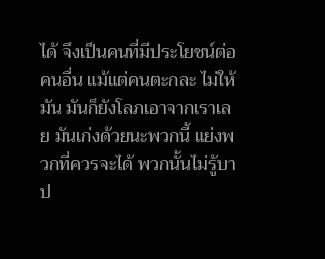ได้ จึงเป็นคนที่มีประโยชน์ต่อคนอื่น แม้แต่คนตะกละ ไม่ให้มัน มันก็ยังโลภเอาจากเราเลย มันเก่งด้วยนะพวกนี้ แย่งพวกที่ควรจะได้ พวกนั้นไม่รู้บาป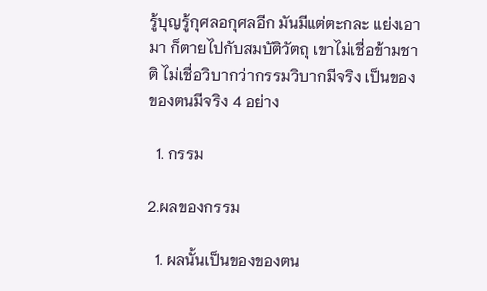รู้บุญรู้กุศลอกุศลอีก มันมีแต่ตะกละ แย่งเอามา ก็ตายไปกับสมบัติวัตถุ เขาไม่เชื่อข้ามชาติ ไม่เชื่อวิบากว่ากรรมวิบากมีจริง เป็นของของตนมีจริง 4 อย่าง

  1. กรรม

2.ผลของกรรม

  1. ผลนั้นเป็นของของตน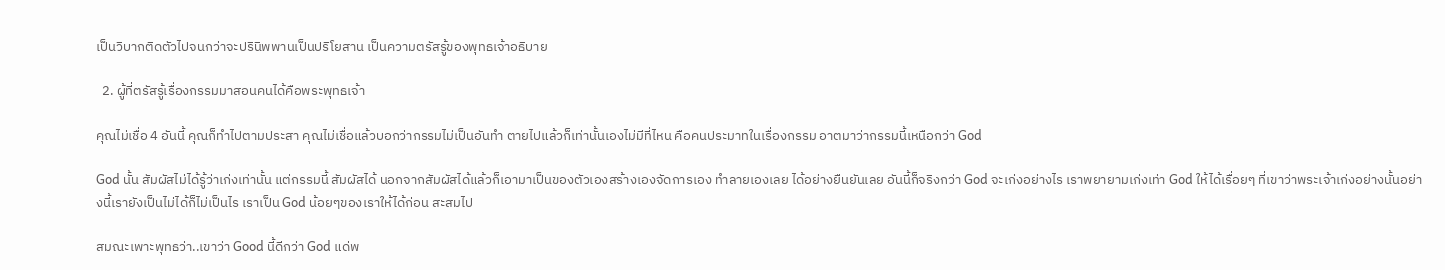เป็นวิบากติดตัวไปจนกว่าจะปรินิพพานเป็นปริโยสาน เป็นความตรัสรู้ของพุทธเจ้าอธิบาย

  2. ผู้ที่ตรัสรู้เรื่องกรรมมาสอนคนได้คือพระพุทธเจ้า

คุณไม่เชื่อ 4 อันนี้ คุณก็ทำไปตามประสา คุณไม่เชื่อแล้วบอกว่ากรรมไม่เป็นอันทำ ตายไปแล้วก็เท่านั้นเองไม่มีที่ไหน คือคนประมาทในเรื่องกรรม อาตมาว่ากรรมนี้เหนือกว่า God

God นั้น สัมผัสไม่ได้รู้ว่าเก่งเท่านั้น แต่กรรมนี้ สัมผัสได้ นอกจากสัมผัสได้แล้วก็เอามาเป็นของตัวเองสร้างเองจัดการเอง ทำลายเองเลย ได้อย่างยืนยันเลย อันนี้ก็จริงกว่า God จะเก่งอย่างไร เราพยายามเก่งเท่า God ให้ได้เรื่อยๆ ที่เขาว่าพระเจ้าเก่งอย่างนั้นอย่างนี้เรายังเป็นไม่ได้ก็ไม่เป็นไร เราเป็น God น้อยๆของเราให้ได้ก่อน สะสมไป

สมณะเพาะพุทธว่า..เขาว่า Good นี้ดีกว่า God แด่พ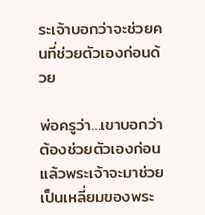ระเจ้าบอกว่าจะช่วยคนที่ช่วยตัวเองก่อนด้วย

พ่อครูว่า…เขาบอกว่าต้องช่วยตัวเองก่อน แล้วพระเจ้าจะมาช่วย เป็นเหลี่ยมของพระ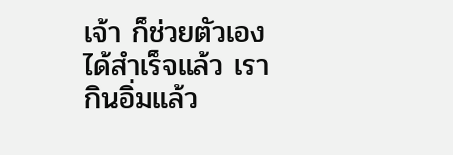เจ้า ก็ช่วยตัวเองได้สำเร็จแล้ว เรากินอิ่มแล้ว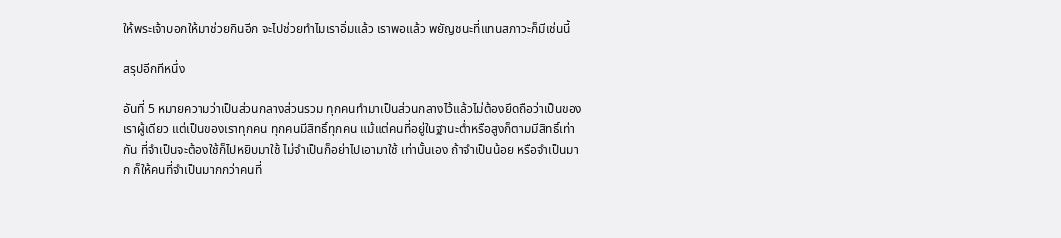ให้พระเจ้าบอกให้มาช่วยกินอีก จะไปช่วยทำไมเราอิ่มแล้ว เราพอแล้ว พยัญชนะที่แทนสภาวะก็มีเช่นนี้

สรุปอีกทีหนึ่ง

อันที่ 5 หมายความว่าเป็นส่วนกลางส่วนรวม ทุกคนทำมาเป็นส่วนกลางไว้แล้วไม่ต้องยึดถือว่าเป็นของเราผู้เดียว แต่เป็นของเราทุกคน ทุกคนมีสิทธิ์ทุกคน แม้แต่คนที่อยู่ในฐานะต่ำหรือสูงก็ตามมีสิทธิ์เท่ากัน ที่จำเป็นจะต้องใช้ก็ไปหยิบมาใช้ ไม่จำเป็นก็อย่าไปเอามาใช้ เท่านั้นเอง ถ้าจำเป็นน้อย หรือจำเป็นมาก ก็ให้คนที่จำเป็นมากกว่าคนที่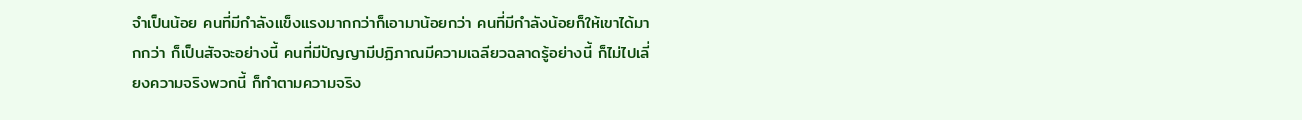จำเป็นน้อย คนที่มีกำลังแข็งแรงมากกว่าก็เอามาน้อยกว่า คนที่มีกำลังน้อยก็ให้เขาได้มากกว่า ก็เป็นสัจจะอย่างนี้ คนที่มีปัญญามีปฏิภาณมีความเฉลียวฉลาดรู้อย่างนี้ ก็ไม่ไปเลี่ยงความจริงพวกนี้ ก็ทำตามความจริง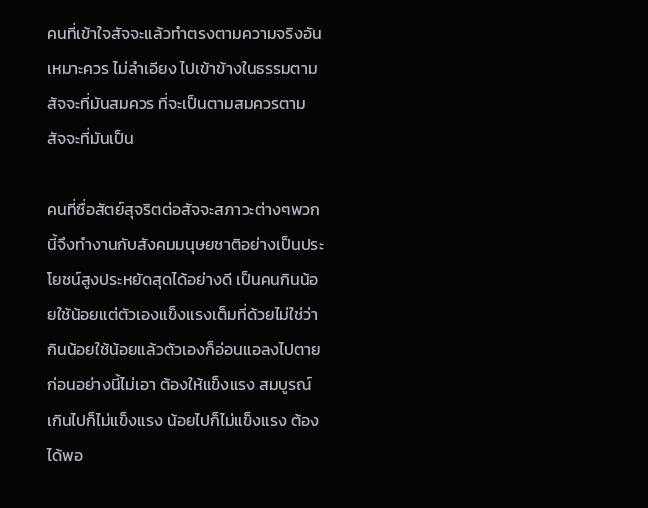คนที่เข้าใจสัจจะแล้วทำตรงตามความจริงอันเหมาะควร ไม่ลำเอียง ไปเข้าข้างในธรรมตามสัจจะที่มันสมควร ที่จะเป็นตามสมควรตามสัจจะที่มันเป็น

คนที่ซื่อสัตย์สุจริตต่อสัจจะสภาวะต่างๆพวกนี้จึงทำงานกับสังคมมนุษยชาติอย่างเป็นประโยชน์สูงประหยัดสุดได้อย่างดี เป็นคนกินน้อยใช้น้อยแต่ตัวเองแข็งแรงเต็มที่ด้วยไม่ใช่ว่ากินน้อยใช้น้อยแล้วตัวเองก็อ่อนแอลงไปตายก่อนอย่างนี้ไม่เอา ต้องให้แข็งแรง สมบูรณ์เกินไปก็ไม่แข็งแรง น้อยไปก็ไม่แข็งแรง ต้องได้พอ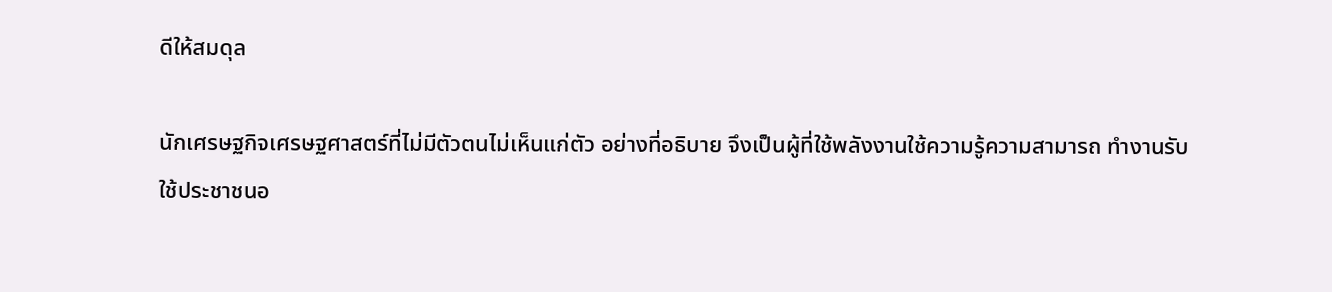ดีให้สมดุล

นักเศรษฐกิจเศรษฐศาสตร์ที่ไม่มีตัวตนไม่เห็นแก่ตัว อย่างที่อธิบาย จึงเป็นผู้ที่ใช้พลังงานใช้ความรู้ความสามารถ ทำงานรับใช้ประชาชนอ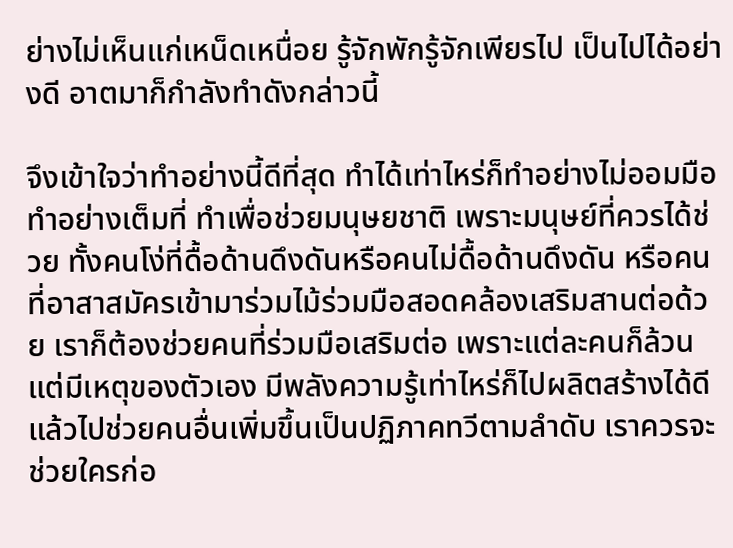ย่างไม่เห็นแก่เหน็ดเหนื่อย รู้จักพักรู้จักเพียรไป เป็นไปได้อย่างดี อาตมาก็กำลังทำดังกล่าวนี้

จึงเข้าใจว่าทำอย่างนี้ดีที่สุด ทำได้เท่าไหร่ก็ทำอย่างไม่ออมมือ ทำอย่างเต็มที่ ทำเพื่อช่วยมนุษยชาติ เพราะมนุษย์ที่ควรได้ช่วย ทั้งคนโง่ที่ดื้อด้านดึงดันหรือคนไม่ดื้อด้านดึงดัน หรือคนที่อาสาสมัครเข้ามาร่วมไม้ร่วมมือสอดคล้องเสริมสานต่อด้วย เราก็ต้องช่วยคนที่ร่วมมือเสริมต่อ เพราะแต่ละคนก็ล้วนแต่มีเหตุของตัวเอง มีพลังความรู้เท่าไหร่ก็ไปผลิตสร้างได้ดีแล้วไปช่วยคนอื่นเพิ่มขึ้นเป็นปฏิภาคทวีตามลำดับ เราควรจะช่วยใครก่อ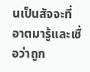นเป็นสัจจะที่อาตมารู้และเชื่อว่าถูก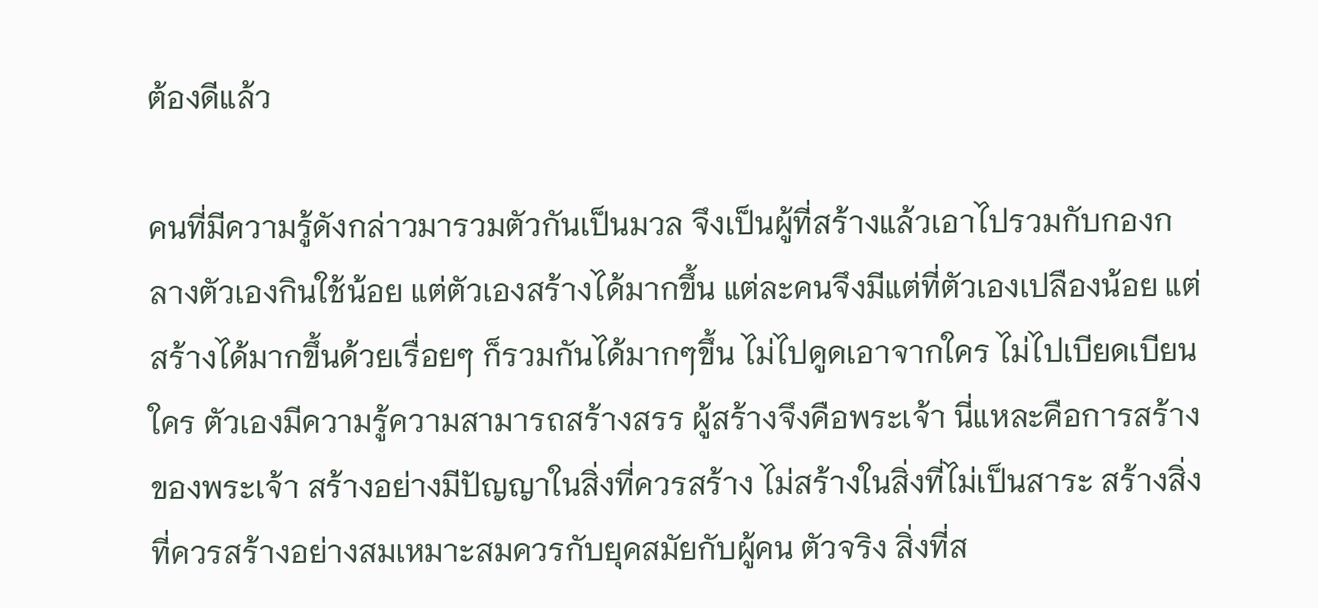ต้องดีแล้ว

คนที่มีความรู้ดังกล่าวมารวมตัวกันเป็นมวล จึงเป็นผู้ที่สร้างแล้วเอาไปรวมกับกองกลางตัวเองกินใช้น้อย แต่ตัวเองสร้างได้มากขึ้น แต่ละคนจึงมีแต่ที่ตัวเองเปลืองน้อย แต่สร้างได้มากขึ้นด้วยเรื่อยๆ ก็รวมกันได้มากๆขึ้น ไม่ไปดูดเอาจากใคร ไม่ไปเบียดเบียนใคร ตัวเองมีความรู้ความสามารถสร้างสรร ผู้สร้างจึงคือพระเจ้า นี่แหละคือการสร้างของพระเจ้า สร้างอย่างมีปัญญาในสิ่งที่ควรสร้าง ไม่สร้างในสิ่งที่ไม่เป็นสาระ สร้างสิ่งที่ควรสร้างอย่างสมเหมาะสมควรกับยุคสมัยกับผู้คน ตัวจริง สิ่งที่ส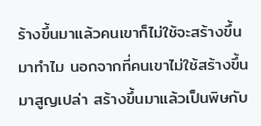ร้างขึ้นมาแล้วคนเขาก็ไม่ใช้จะสร้างขึ้นมาทำไม นอกจากที่คนเขาไม่ใช้สร้างขึ้นมาสูญเปล่า สร้างขึ้นมาแล้วเป็นพิษกับ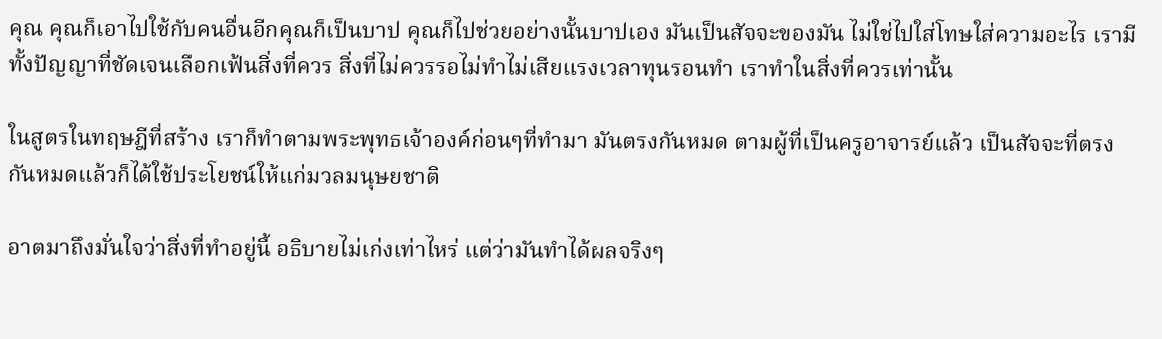คุณ คุณก็เอาไปใช้กับคนอื่นอีกคุณก็เป็นบาป คุณก็ไปช่วยอย่างนั้นบาปเอง มันเป็นสัจจะของมัน ไม่ใช่ไปใส่โทษใส่ความอะไร เรามีทั้งปัญญาที่ชัดเจนเลือกเฟ้นสิ่งที่ควร สิ่งที่ไม่ควรรอไม่ทำไม่เสียแรงเวลาทุนรอนทำ เราทำในสิ่งที่ควรเท่านั้น

ในสูตรในทฤษฎีที่สร้าง เราก็ทำตามพระพุทธเจ้าองค์ก่อนๆที่ทำมา มันตรงกันหมด ตามผู้ที่เป็นครูอาจารย์แล้ว เป็นสัจจะที่ตรงกันหมดแล้วก็ได้ใช้ประโยชน์ให้แก่มวลมนุษยชาติ

อาตมาถึงมั่นใจว่าสิ่งที่ทำอยู่นี้ อธิบายไม่เก่งเท่าไหร่ แต่ว่ามันทำได้ผลจริงๆ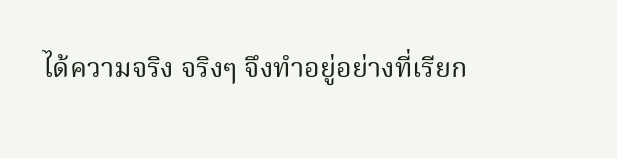ได้ความจริง จริงๆ จึงทําอยู่อย่างที่เรียก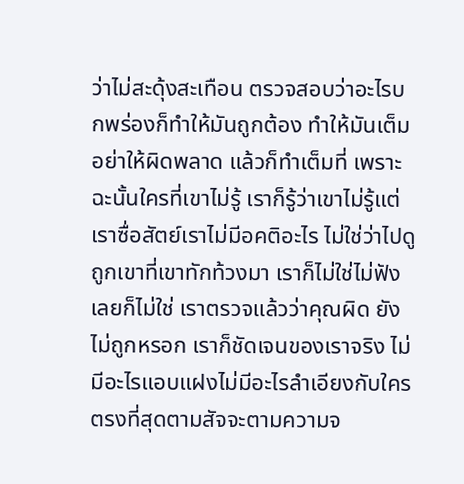ว่าไม่สะดุ้งสะเทือน ตรวจสอบว่าอะไรบกพร่องก็ทำให้มันถูกต้อง ทำให้มันเต็มอย่าให้ผิดพลาด แล้วก็ทำเต็มที่ เพราะฉะนั้นใครที่เขาไม่รู้ เราก็รู้ว่าเขาไม่รู้แต่เราซื่อสัตย์เราไม่มีอคติอะไร ไม่ใช่ว่าไปดูถูกเขาที่เขาทักท้วงมา เราก็ไม่ใช่ไม่ฟังเลยก็ไม่ใช่ เราตรวจแล้วว่าคุณผิด ยังไม่ถูกหรอก เราก็ชัดเจนของเราจริง ไม่มีอะไรแอบแฝงไม่มีอะไรลำเอียงกับใคร ตรงที่สุดตามสัจจะตามความจ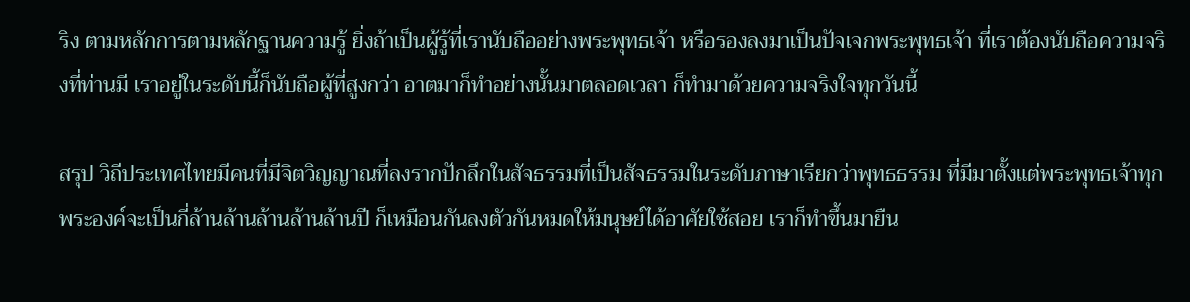ริง ตามหลักการตามหลักฐานความรู้ ยิ่งถ้าเป็นผู้รู้ที่เรานับถืออย่างพระพุทธเจ้า หรือรองลงมาเป็นปัจเจกพระพุทธเจ้า ที่เราต้องนับถือความจริงที่ท่านมี เราอยู่ในระดับนี้ก็นับถือผู้ที่สูงกว่า อาตมาก็ทำอย่างนั้นมาตลอดเวลา ก็ทำมาด้วยความจริงใจทุกวันนี้

สรุป วิถีประเทศไทยมีคนที่มีจิตวิญญาณที่ลงรากปักลึกในสัจธรรมที่เป็นสัจธรรมในระดับภาษาเรียกว่าพุทธธรรม ที่มีมาตั้งแต่พระพุทธเจ้าทุกพระองค์จะเป็นกี่ล้านล้านล้านล้านล้านปี ก็เหมือนกันลงตัวกันหมดให้มนุษย์ได้อาศัยใช้สอย เราก็ทำขึ้นมายืน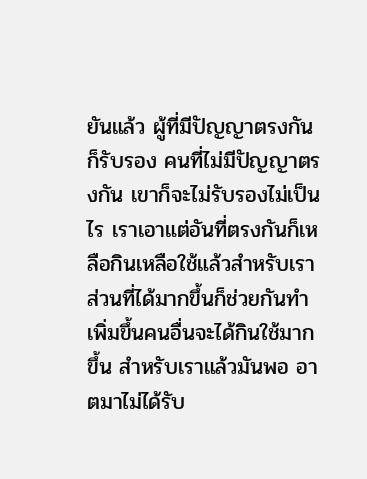ยันแล้ว ผู้ที่มีปัญญาตรงกันก็รับรอง คนที่ไม่มีปัญญาตรงกัน เขาก็จะไม่รับรองไม่เป็นไร เราเอาแต่อันที่ตรงกันก็เหลือกินเหลือใช้แล้วสำหรับเรา ส่วนที่ได้มากขึ้นก็ช่วยกันทำเพิ่มขึ้นคนอื่นจะได้กินใช้มากขึ้น สำหรับเราแล้วมันพอ อาตมาไม่ได้รับ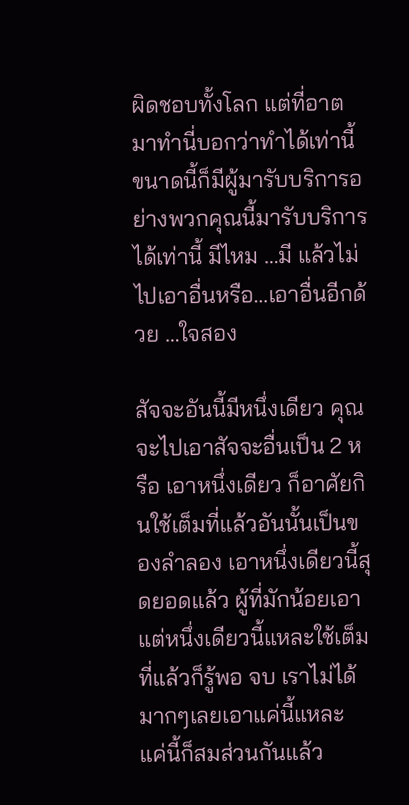ผิดชอบทั้งโลก แต่ที่อาตมาทำนี่บอกว่าทำได้เท่านี้ ขนาดนี้ก็มีผู้มารับบริการอย่างพวกคุณนี้มารับบริการ ได้เท่านี้ มีไหม …มี แล้วไม่ไปเอาอื่นหรือ…เอาอื่นอีกด้วย …ใจสอง

สัจจะอันนี้มีหนึ่งเดียว คุณจะไปเอาสัจจะอื่นเป็น 2 หรือ เอาหนึ่งเดียว ก็อาศัยกินใช้เต็มที่แล้วอันนั้นเป็นของลำลอง เอาหนึ่งเดียวนี้สุดยอดแล้ว ผู้ที่มักน้อยเอาแต่หนึ่งเดียวนี้แหละใช้เต็มที่แล้วก็รู้พอ จบ เราไม่ได้มากๆเลยเอาแค่นี้แหละ แค่นี้ก็สมส่วนกันแล้ว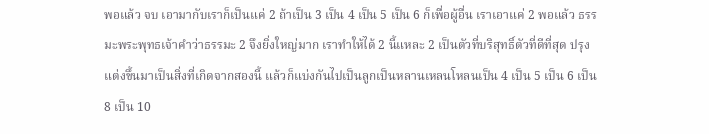พอแล้ว จบ เอามากับเราก็เป็นแค่ 2 ถ้าเป็น 3 เป็น 4 เป็น 5 เป็น 6 ก็เพื่อผู้อื่น เราเอาแค่ 2 พอแล้ว ธรรมะพระพุทธเจ้าคำว่าธรรมะ 2 จึงยิ่งใหญ่มาก เราทำให้ได้ 2 นี้แหละ 2 เป็นตัวที่บริสุทธิ์ตัวที่ดีที่สุด ปรุงแต่งขึ้นมาเป็นสิ่งที่เกิดจากสองนี้ แล้วก็แบ่งกันไปเป็นลูกเป็นหลานเหลนโหลนเป็น 4 เป็น 5 เป็น 6 เป็น 8 เป็น 10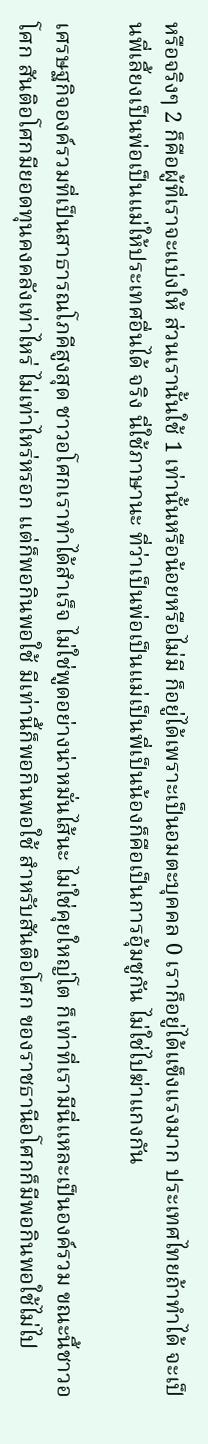หรือจริงๆ 2 ก็คือผู้ที่เราจะแบ่งให้ ส่วนเรานั้นใช้ 1 เท่านั้นหรือน้อยหรือไม่มี ก็อยู่ได้เพราะเป็นอมตะบุคคล 0 เราก็อยู่ได้แข็งแรงมาก ประเทศไทยถ้าทำได้ จะเป็นพี่เลี้ยงเป็นพ่อเป็นแม่ให้ประเทศอื่นได้ จริง นี่ใช้ภาษานะ ที่ว่าเป็นพ่อเป็นแม่เป็นพี่เป็นน้องก็คือเป็นการอุ้มชูกัน ไม่ใช่ไปฆ่าแกงกัน

เศรษฐกิจองค์รวมที่เป็นสาธารณโภคีสูงสุด ชาวอโศกเราทำได้สำเร็จ ไม่ใช่พูดอย่างน่าหมั่นไส้นะ ไม่ใช่คุยใหญ่โต ก็เท่าที่เรามีนี่แหละเป็นองค์รวม ขณะนี้ชาวอโศก สันติอโศกมียอดทุนคงคลังเท่าไหร่ ไม่เท่าไหร่หรอก แต่ก็พอกินพอใช้ มีเท่านี้ก็พอกินพอใช้ สำหรับสันติอโศก ของราชธานีอโศกก็มีพอกินพอใช้ไม่ไป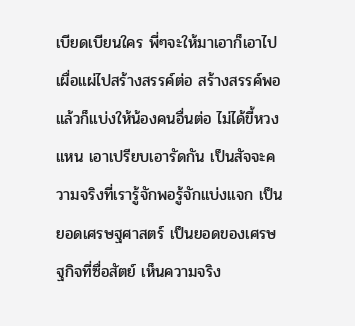เบียดเบียนใคร พี่ๆจะให้มาเอาก็เอาไปเผื่อแผ่ไปสร้างสรรค์ต่อ สร้างสรรค์พอแล้วก็แบ่งให้น้องคนอื่นต่อ ไม่ได้ขี้หวงแหน เอาเปรียบเอารัดกัน เป็นสัจจะความจริงที่เรารู้จักพอรู้จักแบ่งแจก เป็นยอดเศรษฐศาสตร์ เป็นยอดของเศรษฐกิจที่ซื่อสัตย์ เห็นความจริง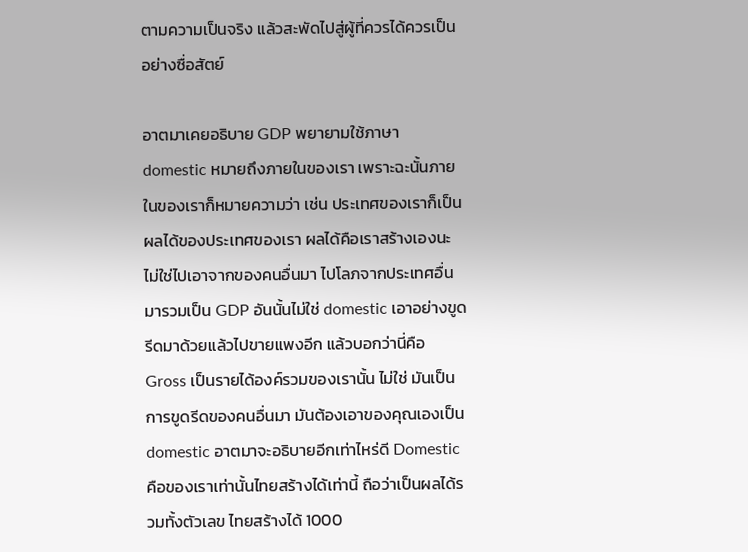ตามความเป็นจริง แล้วสะพัดไปสู่ผู้ที่ควรได้ควรเป็นอย่างซื่อสัตย์

อาตมาเคยอธิบาย GDP พยายามใช้ภาษา domestic หมายถึงภายในของเรา เพราะฉะนั้นภายในของเราก็หมายความว่า เช่น ประเทศของเราก็เป็นผลได้ของประเทศของเรา ผลได้คือเราสร้างเองนะ ไม่ใช่ไปเอาจากของคนอื่นมา ไปโลภจากประเทศอื่นมารวมเป็น GDP อันนั้นไม่ใช่ domestic เอาอย่างขูดรีดมาด้วยแล้วไปขายแพงอีก แล้วบอกว่านี่คือ Gross เป็นรายได้องค์รวมของเรานั้น ไม่ใช่ มันเป็นการขูดรีดของคนอื่นมา มันต้องเอาของคุณเองเป็น domestic อาตมาจะอธิบายอีกเท่าไหร่ดี Domestic คือของเราเท่านั้นไทยสร้างได้เท่านี้ ถือว่าเป็นผลได้รวมทั้งตัวเลข ไทยสร้างได้ 1000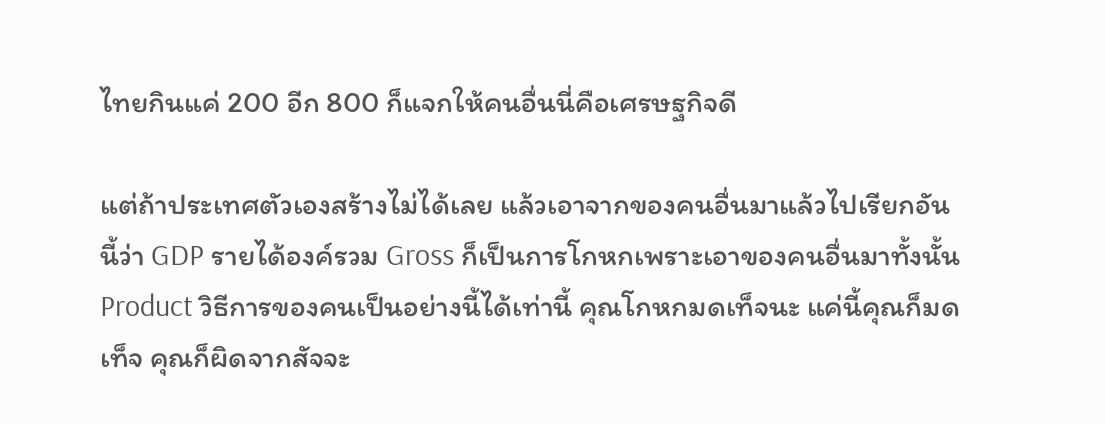ไทยกินแค่ 200 อีก 800 ก็แจกให้คนอื่นนี่คือเศรษฐกิจดี

แต่ถ้าประเทศตัวเองสร้างไม่ได้เลย แล้วเอาจากของคนอื่นมาแล้วไปเรียกอันนี้ว่า GDP รายได้องค์รวม Gross ก็เป็นการโกหกเพราะเอาของคนอื่นมาทั้งนั้น Product วิธีการของคนเป็นอย่างนี้ได้เท่านี้ คุณโกหกมดเท็จนะ แค่นี้คุณก็มดเท็จ คุณก็ผิดจากสัจจะ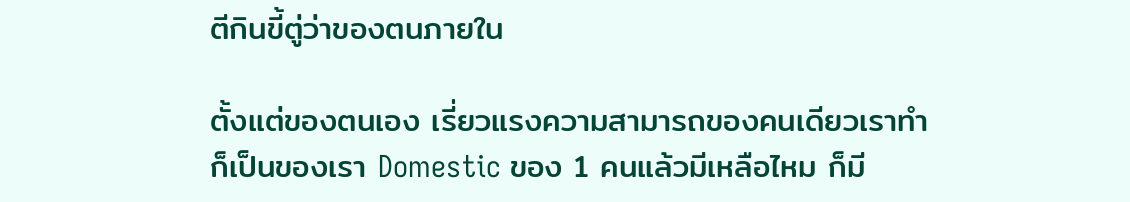ตีกินขี้ตู่ว่าของตนภายใน

ตั้งแต่ของตนเอง เรี่ยวแรงความสามารถของคนเดียวเราทำก็เป็นของเรา Domestic ของ 1 คนแล้วมีเหลือไหม ก็มี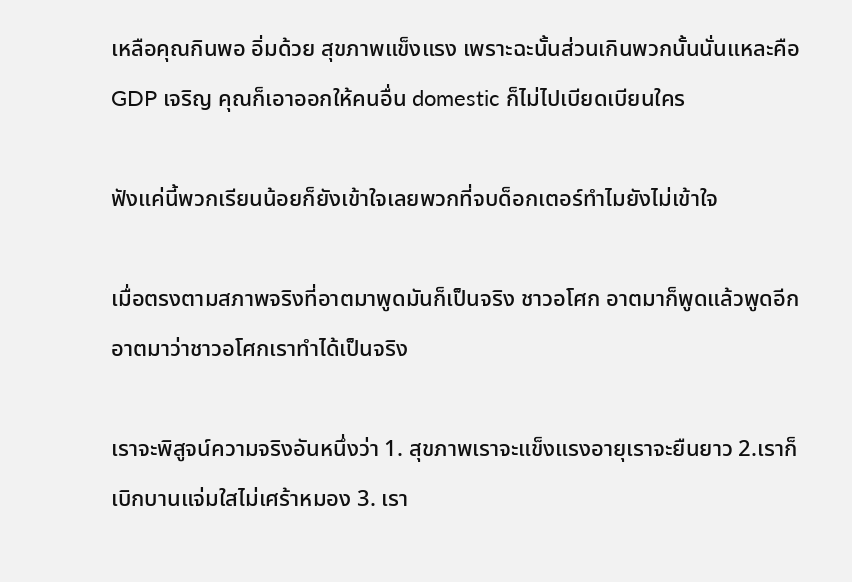เหลือคุณกินพอ อิ่มด้วย สุขภาพแข็งแรง เพราะฉะนั้นส่วนเกินพวกนั้นนั่นแหละคือ GDP เจริญ คุณก็เอาออกให้คนอื่น domestic ก็ไม่ไปเบียดเบียนใคร

ฟังแค่นี้พวกเรียนน้อยก็ยังเข้าใจเลยพวกที่จบด็อกเตอร์ทำไมยังไม่เข้าใจ

เมื่อตรงตามสภาพจริงที่อาตมาพูดมันก็เป็นจริง ชาวอโศก อาตมาก็พูดแล้วพูดอีก อาตมาว่าชาวอโศกเราทำได้เป็นจริง

เราจะพิสูจน์ความจริงอันหนึ่งว่า 1. สุขภาพเราจะแข็งแรงอายุเราจะยืนยาว 2.เราก็เบิกบานแจ่มใสไม่เศร้าหมอง 3. เรา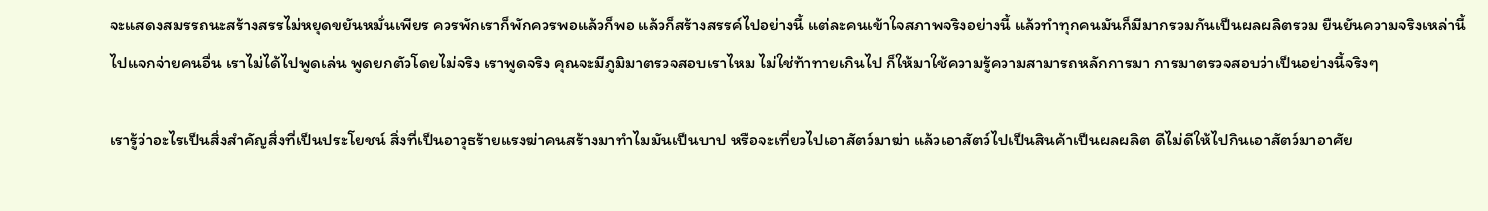จะแสดงสมรรถนะสร้างสรรไม่หยุดขยันหมั่นเพียร ควรพักเราก็พักควรพอแล้วก็พอ แล้วก็สร้างสรรค์ไปอย่างนี้ แต่ละคนเข้าใจสภาพจริงอย่างนี้ แล้วทำทุกคนมันก็มีมากรวมกันเป็นผลผลิตรวม ยืนยันความจริงเหล่านี้ไปแจกจ่ายคนอื่น เราไม่ได้ไปพูดเล่น พูดยกตัวโดยไม่จริง เราพูดจริง คุณจะมีภูมิมาตรวจสอบเราไหม ไม่ใช่ท้าทายเกินไป ก็ให้มาใช้ความรู้ความสามารถหลักการมา การมาตรวจสอบว่าเป็นอย่างนี้จริงๆ

เรารู้ว่าอะไรเป็นสิ่งสำคัญสิ่งที่เป็นประโยชน์ สิ่งที่เป็นอาวุธร้ายแรงฆ่าคนสร้างมาทำไมมันเป็นบาป หรือจะเที่ยวไปเอาสัตว์มาฆ่า แล้วเอาสัตว์ไปเป็นสินค้าเป็นผลผลิต ดีไม่ดีให้ไปกินเอาสัตว์มาอาศัย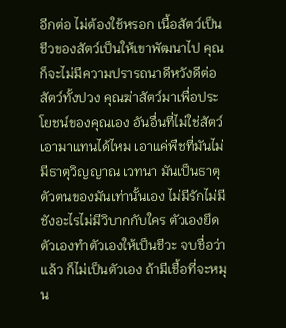อีกต่อ ไม่ต้องใช้หรอก เนื้อสัตว์เป็นชีวของสัตว์เป็นให้เขาพัฒนาไป คุณก็จะไม่มีความปรารถนาดีหวังดีต่อสัตว์ทั้งปวง คุณฆ่าสัตว์มาเพื่อประโยชน์ของคุณเอง อันอื่นที่ไม่ใช่สัตว์เอามาแทนได้ไหม เอาแค่พืชที่มันไม่มีธาตุวิญญาณ เวทนา มันเป็นธาตุตัวตนของมันเท่านั้นเอง ไม่มีรักไม่มีชังอะไรไม่มีวิบากกับใคร ตัวเองยึดตัวเองทำตัวเองให้เป็นชีวะ จบชื่อว่าแล้ว ก็ไม่เป็นตัวเอง ถ้ามีเชื้อที่จะหมุน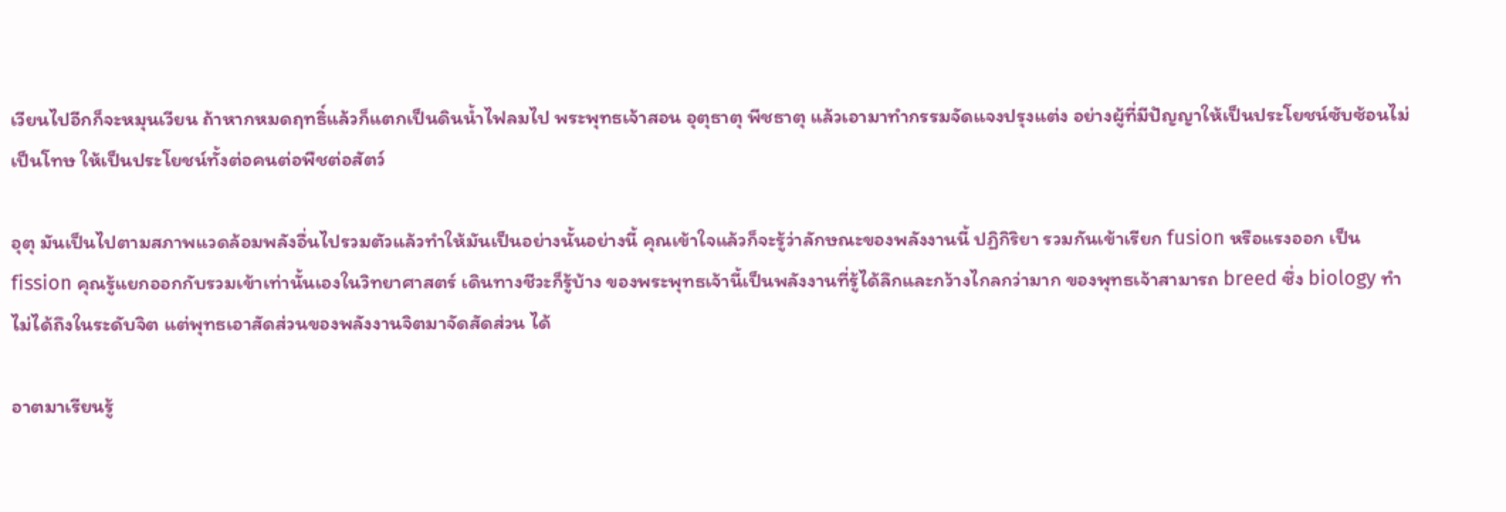เวียนไปอีกก็จะหมุนเวียน ถ้าหากหมดฤทธิ์แล้วก็แตกเป็นดินน้ำไฟลมไป พระพุทธเจ้าสอน อุตุธาตุ พีชธาตุ แล้วเอามาทำกรรมจัดแจงปรุงแต่ง อย่างผู้ที่มีปัญญาให้เป็นประโยชน์ซับซ้อนไม่เป็นโทษ ให้เป็นประโยชน์ทั้งต่อคนต่อพืชต่อสัตว์

อุตุ มันเป็นไปตามสภาพแวดล้อมพลังอื่นไปรวมตัวแล้วทำให้มันเป็นอย่างนั้นอย่างนี้ คุณเข้าใจแล้วก็จะรู้ว่าลักษณะของพลังงานนี้ ปฏิกิริยา รวมกันเข้าเรียก fusion หรือแรงออก เป็น fission คุณรู้แยกออกกับรวมเข้าเท่านั้นเองในวิทยาศาสตร์ เดินทางชีวะก็รู้บ้าง ของพระพุทธเจ้านี้เป็นพลังงานที่รู้ได้ลึกและกว้างไกลกว่ามาก ของพุทธเจ้าสามารถ breed ซึ่ง biology ทำไม่ได้ถึงในระดับจิต แต่พุทธเอาสัดส่วนของพลังงานจิตมาจัดสัดส่วน ได้

อาตมาเรียนรู้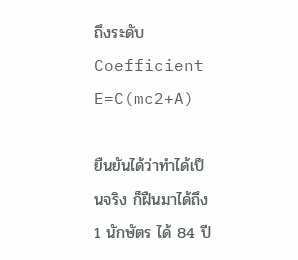ถึงระดับ Coefficient  E=C(mc2+A)

ยืนยันได้ว่าทำได้เป็นจริง ก็ฝืนมาได้ถึง 1 นักษัตร ได้ 84 ปี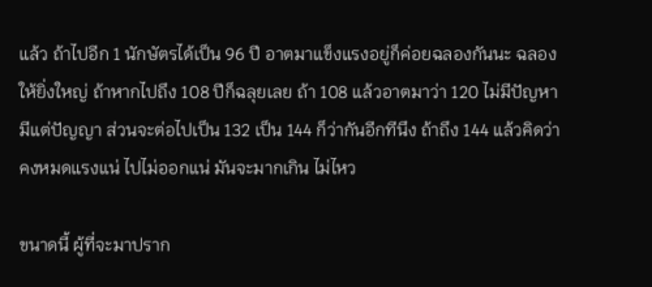แล้ว ถ้าไปอีก 1 นักษัตรได้เป็น 96 ปี อาตมาแข็งแรงอยู่ก็ค่อยฉลองกันนะ ฉลองให้ยิ่งใหญ่ ถ้าหากไปถึง 108 ปีก็ฉลุยเลย ถ้า 108 แล้วอาตมาว่า 120 ไม่มีปัญหามีแต่ปัญญา ส่วนจะต่อไปเป็น 132 เป็น 144 ก็ว่ากันอีกทีนึง ถ้าถึง 144 แล้วคิดว่าคงหมดแรงแน่ ไปไม่ออกแน่ มันจะมากเกิน ไม่ไหว

ขนาดนี้ ผู้ที่จะมาปราก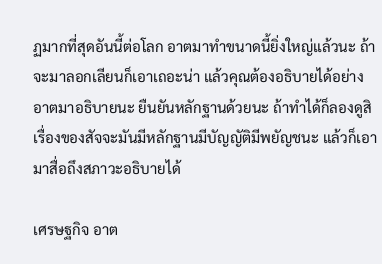ฏมากที่สุดอันนี้ต่อโลก อาตมาทำขนาดนี้ยิ่งใหญ่แล้วนะ ถ้าจะมาลอกเลียนก็เอาเถอะน่า แล้วคุณต้องอธิบายได้อย่างอาตมาอธิบายนะ ยืนยันหลักฐานด้วยนะ ถ้าทำได้ก็ลองดูสิ เรื่องของสัจจะมันมีหลักฐานมีบัญญัติมีพยัญชนะ แล้วก็เอามาสื่อถึงสภาวะอธิบายได้

เศรษฐกิจ อาต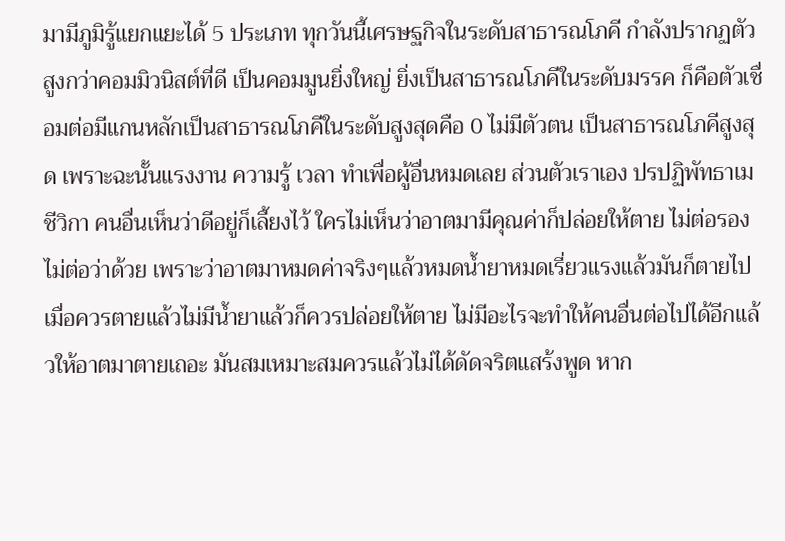มามีภูมิรู้แยกแยะได้ 5 ประเภท ทุกวันนี้เศรษฐกิจในระดับสาธารณโภคี กำลังปรากฏตัว สูงกว่าคอมมิวนิสต์ที่ดี เป็นคอมมูนยิ่งใหญ่ ยิ่งเป็นสาธารณโภคีในระดับมรรค ก็คือตัวเชื่อมต่อมีแกนหลักเป็นสาธารณโภคีในระดับสูงสุดคือ 0 ไม่มีตัวตน เป็นสาธารณโภคีสูงสุด เพราะฉะนั้นแรงงาน ความรู้ เวลา ทำเพื่อผู้อื่นหมดเลย ส่วนตัวเราเอง ปรปฏิพัทธาเมชีวิกา คนอื่นเห็นว่าดีอยู่ก็เลี้ยงไว้ ใครไม่เห็นว่าอาตมามีคุณค่าก็ปล่อยให้ตาย ไม่ต่อรองไม่ต่อว่าด้วย เพราะว่าอาตมาหมดค่าจริงๆแล้วหมดน้ำยาหมดเรี่ยวแรงแล้วมันก็ตายไป เมื่อควรตายแล้วไม่มีน้ำยาแล้วก็ควรปล่อยให้ตาย ไม่มีอะไรจะทำให้คนอื่นต่อไปได้อีกแล้วให้อาตมาตายเถอะ มันสมเหมาะสมควรแล้วไม่ได้ดัดจริตแสร้งพูด หาก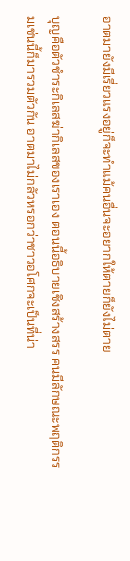อาตมายังมีเรี่ยวแรงอยู่ก็จะทำแม้คนอื่นจะอยากให้ตายก็ยังไม่ตาย

บุญคือตัวชำระกิเลสฆ่ากิเลสของเราเอง ตอนนี้อธิบายเชิงสร้างสรร คนมีลักษณะพฤติกรรมเช่นนี้ก็มารวมตัวกัน อาตมาไม่กลัวหรอกว่าชาวอโศกจะเป็นที่น่า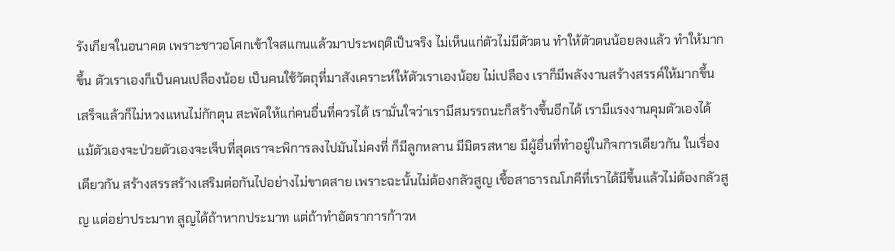รังเกียจในอนาคต เพราะชาวอโศกเข้าใจสแกนแล้วมาประพฤติเป็นจริง ไม่เห็นแก่ตัวไม่มีตัวตน ทำให้ตัวตนน้อยลงแล้ว ทำให้มากขึ้น ตัวเราเองก็เป็นคนเปลืองน้อย เป็นคนใช้วัตถุที่มาสังเคราะห์ให้ตัวเราเองน้อย ไม่เปลือง เราก็มีพลังงานสร้างสรรค์ให้มากขึ้น เสร็จแล้วก็ไม่หวงแหนไม่กักตุน สะพัดให้แก่คนอื่นที่ควรได้ เรามั่นใจว่าเรามีสมรรถนะก็สร้างขึ้นอีกได้ เรามีแรงงานคุมตัวเองได้ แม้ตัวเองจะป่วยตัวเองจะเจ็บที่สุดเราจะพิการลงไปมันไม่คงที่ ก็มีลูกหลาน มีมิตรสหาย มีผู้อื่นที่ทำอยู่ในกิจการเดียวกัน ในเรื่องเดียวกัน สร้างสรรสร้างเสริมต่อกันไปอย่างไม่ขาดสาย เพราะฉะนั้นไม่ต้องกลัวสูญ เชื้อสาธารณโภคีที่เราได้มีขึ้นแล้วไม่ต้องกลัวสูญ แต่อย่าประมาท สูญได้ถ้าหากประมาท แต่ถ้าทำอัตราการก้าวห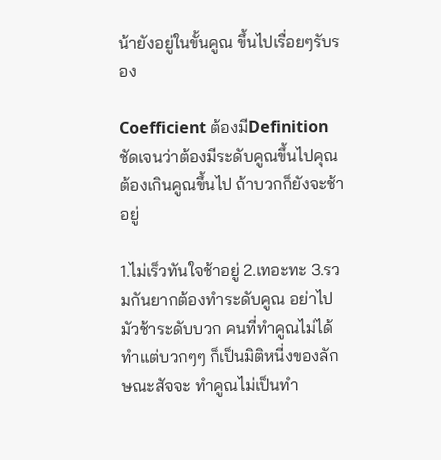น้ายังอยู่ในขั้นคูณ ขึ้นไปเรื่อยๆรับรอง

Coefficient ต้องมีDefinitionชัดเจนว่าต้องมีระดับคูณขึ้นไปคุณต้องเกินคูณขึ้นไป ถ้าบวกก็ยังจะช้าอยู่

1.ไม่เร็วทันใจช้าอยู่ 2.เทอะทะ 3.รวมกันยากต้องทำระดับคูณ อย่าไปมัวช้าระดับบวก คนที่ทำคูณไม่ได้ทำแต่บวกๆๆ ก็เป็นมิติหนี่งของลักษณะสัจจะ ทำคูณไม่เป็นทำ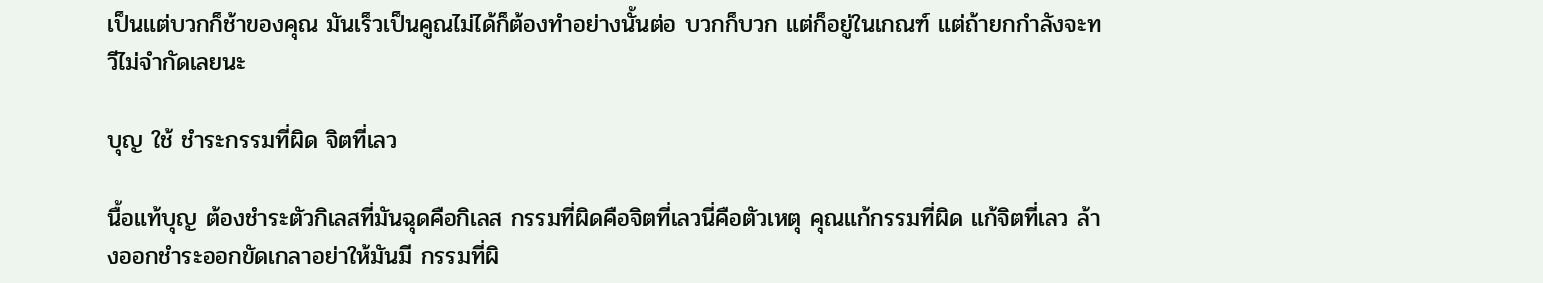เป็นแต่บวกก็ช้าของคุณ มันเร็วเป็นคูณไม่ได้ก็ต้องทำอย่างนั้นต่อ บวกก็บวก แต่ก็อยู่ในเกณฑ์ แต่ถ้ายกกำลังจะทวีไม่จำกัดเลยนะ

บุญ ใช้ ชำระกรรมที่ผิด จิตที่เลว

นื้อแท้บุญ ต้องชำระตัวกิเลสที่มันฉุดคือกิเลส กรรมที่ผิดคือจิตที่เลวนี่คือตัวเหตุ คุณแก้กรรมที่ผิด แก้จิตที่เลว ล้างออกชำระออกขัดเกลาอย่าให้มันมี กรรมที่ผิ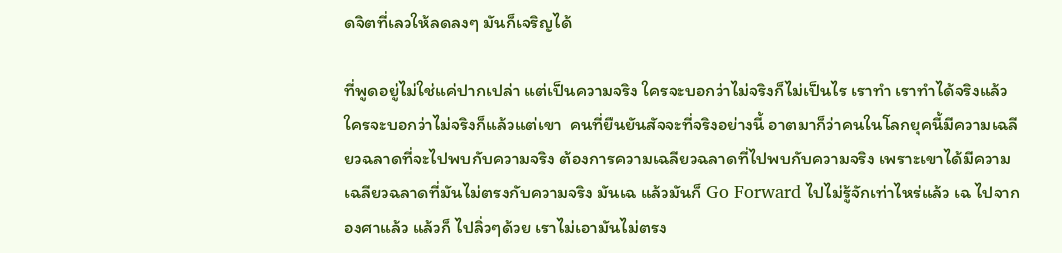ดจิตที่เลวให้ลดลงๆ มันก็เจริญได้

ที่พูดอยู่ไม่ใช่แค่ปากเปล่า แต่เป็นความจริง ใครจะบอกว่าไม่จริงก็ไม่เป็นไร เราทำ เราทำได้จริงแล้ว ใครจะบอกว่าไม่จริงก็แล้วแต่เขา  คนที่ยืนยันสัจจะที่จริงอย่างนี้ อาตมาก็ว่าคนในโลกยุคนี้มีความเฉลียวฉลาดที่จะไปพบกับความจริง ต้องการความเฉลียวฉลาดที่ไปพบกับความจริง เพราะเขาได้มีความเฉลียวฉลาดที่มันไม่ตรงกับความจริง มันเฉ แล้วมันก็ Go Forward ไปไม่รู้จักเท่าไหร่แล้ว เฉ ไปจากองศาแล้ว แล้วก็ ไปลิ่วๆด้วย เราไม่เอามันไม่ตรง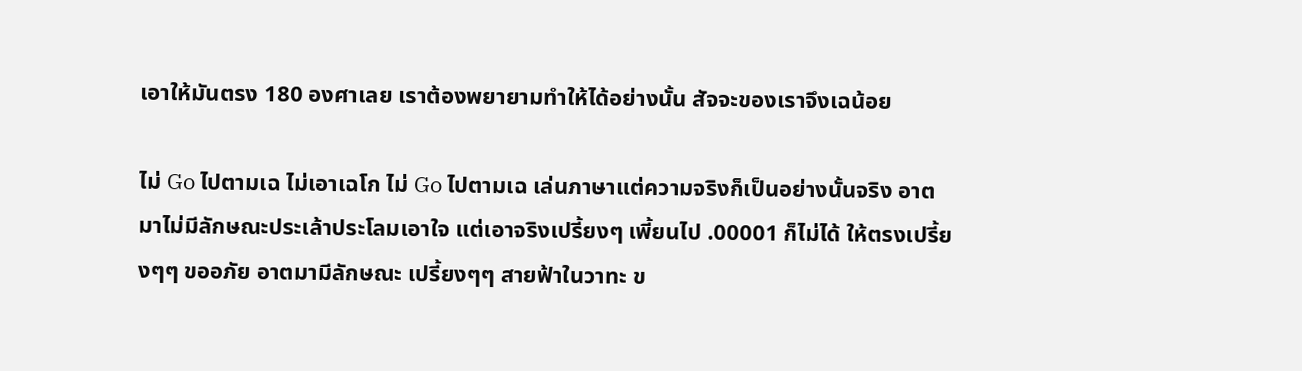เอาให้มันตรง 180 องศาเลย เราต้องพยายามทำให้ได้อย่างนั้น สัจจะของเราจึงเฉน้อย

ไม่ Go ไปตามเฉ ไม่เอาเฉโก ไม่ Go ไปตามเฉ เล่นภาษาแต่ความจริงก็เป็นอย่างนั้นจริง อาตมาไม่มีลักษณะประเล้าประโลมเอาใจ แต่เอาจริงเปรี้ยงๆ เพี้ยนไป .00001 ก็ไม่ได้ ให้ตรงเปรี้ยงๆๆ ขออภัย อาตมามีลักษณะ เปรี้ยงๆๆ สายฟ้าในวาทะ ข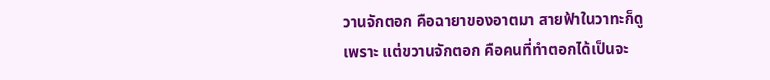วานจักตอก คือฉายาของอาตมา สายฟ้าในวาทะก็ดูเพราะ แต่ขวานจักตอก คือคนที่ทำตอกได้เป็นจะ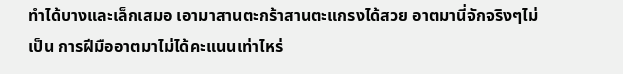ทำได้บางและเล็กเสมอ เอามาสานตะกร้าสานตะแกรงได้สวย อาตมานี่จักจริงๆไม่เป็น การฝีมืออาตมาไม่ได้คะแนนเท่าไหร่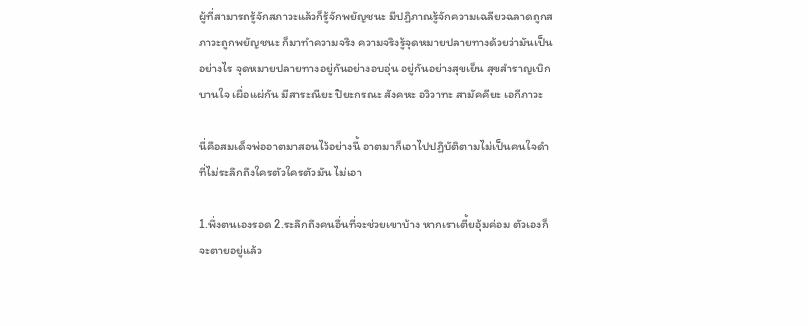ผู้ที่สามารถรู้จักสภาวะแล้วก็รู้จักพยัญชนะ มีปฏิภาณรู้จักความเฉลียวฉลาดถูกสภาวะถูกพยัญชนะ ก็มาทำความจริง ความจริงรู้จุดหมายปลายทางด้วยว่ามันเป็นอย่างไร จุดหมายปลายทางอยู่กันอย่างอบอุ่น อยู่กันอย่างสุขเย็น สุขสำราญเบิกบานใจ เผื่อแผ่กัน มีสาระณียะ ปิยะกรณะ สังคหะ อวิวาทะ สามัคคียะ เอกีภาวะ

นี่คือสมเด็จพ่ออาตมาสอนไว้อย่างนี้ อาตมาก็เอาไปปฏิบัติตามไม่เป็นคนใจดำ ที่ไม่ระลึกถึงใครตัวใครตัวมัน ไม่เอา

1.พึ่งตนเองรอด 2.ระลึกถึงคนอื่นที่จะช่วยเขาบ้าง หากเราเตี้ยอุ้มค่อม ตัวเองก็จะตายอยู่แล้ว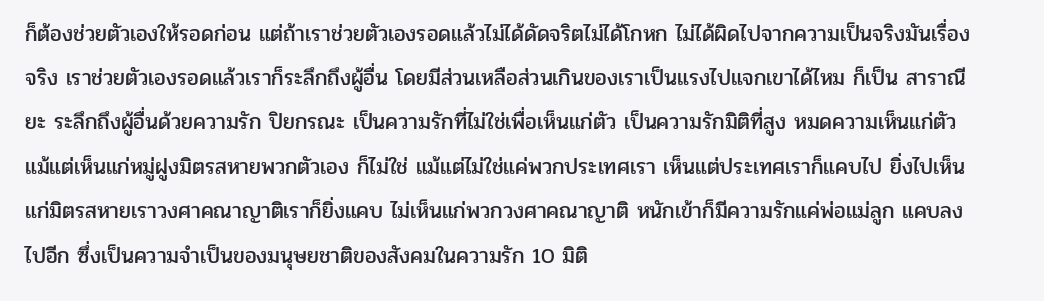ก็ต้องช่วยตัวเองให้รอดก่อน แต่ถ้าเราช่วยตัวเองรอดแล้วไม่ได้ดัดจริตไม่ได้โกหก ไม่ได้ผิดไปจากความเป็นจริงมันเรื่องจริง เราช่วยตัวเองรอดแล้วเราก็ระลึกถึงผู้อื่น โดยมีส่วนเหลือส่วนเกินของเราเป็นแรงไปแจกเขาได้ไหม ก็เป็น สาราณียะ ระลึกถึงผู้อื่นด้วยความรัก ปิยกรณะ เป็นความรักที่ไม่ใช่เพื่อเห็นแก่ตัว เป็นความรักมิติที่สูง หมดความเห็นแก่ตัว แม้แต่เห็นแก่หมู่ฝูงมิตรสหายพวกตัวเอง ก็ไม่ใช่ แม้แต่ไม่ใช่แค่พวกประเทศเรา เห็นแต่ประเทศเราก็แคบไป ยิ่งไปเห็นแก่มิตรสหายเราวงศาคณาญาติเราก็ยิ่งแคบ ไม่เห็นแก่พวกวงศาคณาญาติ หนักเข้าก็มีความรักแค่พ่อแม่ลูก แคบลงไปอีก ซึ่งเป็นความจำเป็นของมนุษยชาติของสังคมในความรัก 10 มิติ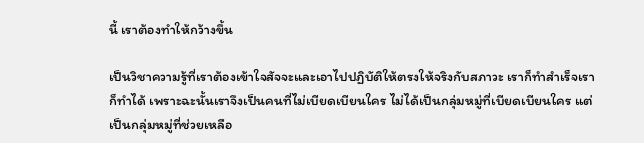นี้ เราต้องทำให้กว้างขึ้น

เป็นวิชาความรู้ที่เราต้องเข้าใจสัจจะและเอาไปปฏิบัติให้ตรงให้จริงกับสภาวะ เราก็ทำสำเร็จเราก็ทำได้ เพราะฉะนั้นเราจึงเป็นคนที่ไม่เบียดเบียนใคร ไม่ได้เป็นกลุ่มหมู่ที่เบียดเบียนใคร แต่เป็นกลุ่มหมู่ที่ช่วยเหลือ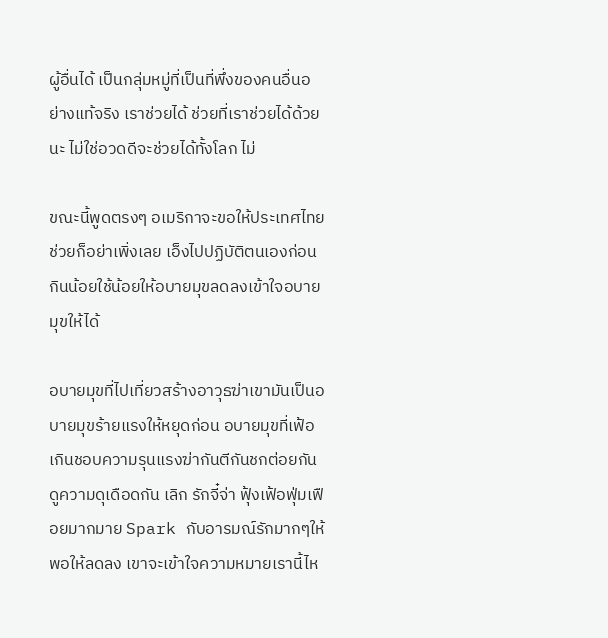ผู้อื่นได้ เป็นกลุ่มหมู่ที่เป็นที่พึ่งของคนอื่นอย่างแท้จริง เราช่วยได้ ช่วยที่เราช่วยได้ด้วยนะ ไม่ใช่อวดดีจะช่วยได้ทั้งโลก ไม่

ขณะนี้พูดตรงๆ อเมริกาจะขอให้ประเทศไทยช่วยก็อย่าเพิ่งเลย เอ็งไปปฏิบัติตนเองก่อน กินน้อยใช้น้อยให้อบายมุขลดลงเข้าใจอบายมุขให้ได้

อบายมุขที่ไปเที่ยวสร้างอาวุธฆ่าเขามันเป็นอบายมุขร้ายแรงให้หยุดก่อน อบายมุขที่เฟ้อเกินชอบความรุนแรงฆ่ากันตีกันชกต่อยกันดูความดุเดือดกัน เลิก รักจี๋จ่า ฟุ้งเฟ้อฟุ่มเฟือยมากมาย Spark กับอารมณ์รักมากๆให้พอให้ลดลง เขาจะเข้าใจความหมายเรานี้ไห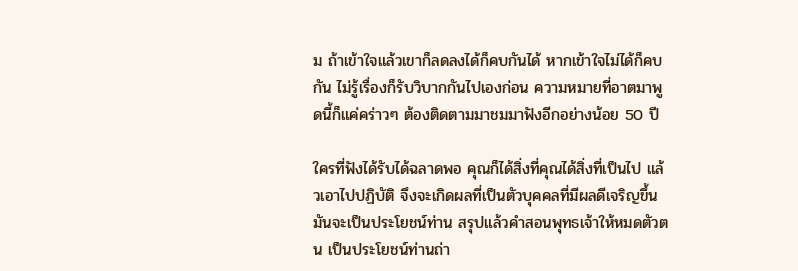ม ถ้าเข้าใจแล้วเขาก็ลดลงได้ก็คบกันได้ หากเข้าใจไม่ได้ก็คบกัน ไม่รู้เรื่องก็รับวิบากกันไปเองก่อน ความหมายที่อาตมาพูดนี้ก็แค่คร่าวๆ ต้องติดตามมาชมมาฟังอีกอย่างน้อย 50 ปี

ใครที่ฟังได้รับได้ฉลาดพอ คุณก็ได้สิ่งที่คุณได้สิ่งที่เป็นไป แล้วเอาไปปฏิบัติ จึงจะเกิดผลที่เป็นตัวบุคคลที่มีผลดีเจริญขึ้น มันจะเป็นประโยชน์ท่าน สรุปแล้วคำสอนพุทธเจ้าให้หมดตัวตน เป็นประโยชน์ท่านถ่า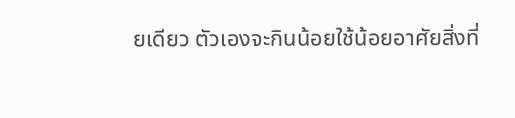ยเดียว ตัวเองจะกินน้อยใช้น้อยอาศัยสิ่งที่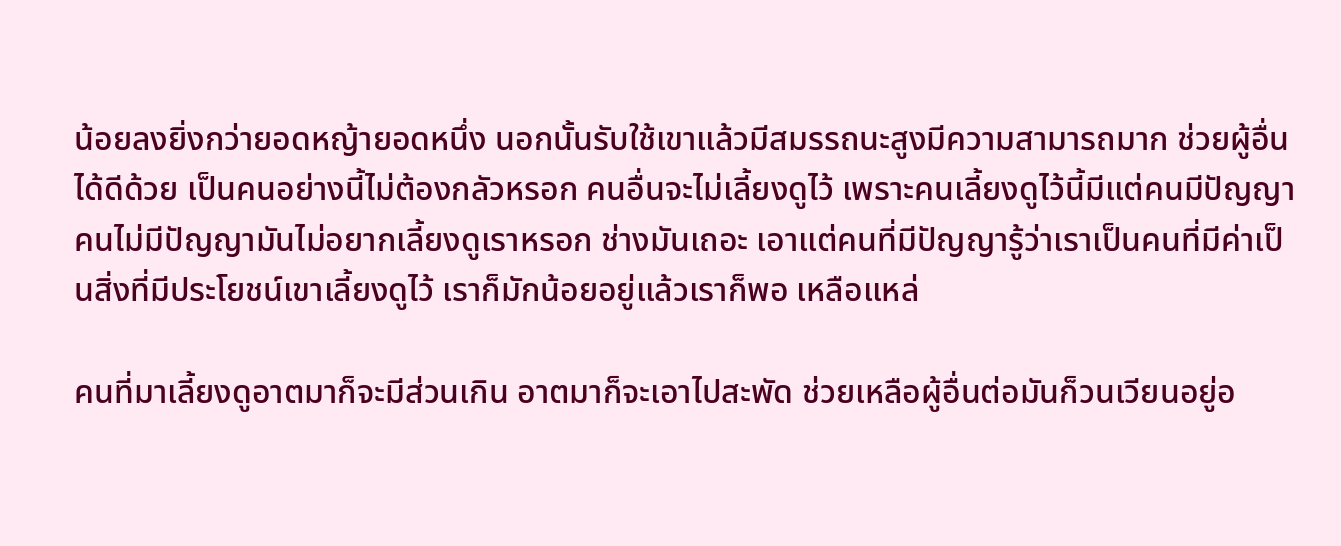น้อยลงยิ่งกว่ายอดหญ้ายอดหนึ่ง นอกนั้นรับใช้เขาแล้วมีสมรรถนะสูงมีความสามารถมาก ช่วยผู้อื่นได้ดีด้วย เป็นคนอย่างนี้ไม่ต้องกลัวหรอก คนอื่นจะไม่เลี้ยงดูไว้ เพราะคนเลี้ยงดูไว้นี้มีแต่คนมีปัญญา คนไม่มีปัญญามันไม่อยากเลี้ยงดูเราหรอก ช่างมันเถอะ เอาแต่คนที่มีปัญญารู้ว่าเราเป็นคนที่มีค่าเป็นสิ่งที่มีประโยชน์เขาเลี้ยงดูไว้ เราก็มักน้อยอยู่แล้วเราก็พอ เหลือแหล่

คนที่มาเลี้ยงดูอาตมาก็จะมีส่วนเกิน อาตมาก็จะเอาไปสะพัด ช่วยเหลือผู้อื่นต่อมันก็วนเวียนอยู่อ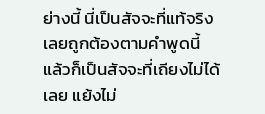ย่างนี้ นี่เป็นสัจจะที่แท้จริงเลยถูกต้องตามคำพูดนี้ แล้วก็เป็นสัจจะที่เถียงไม่ได้เลย แย้งไม่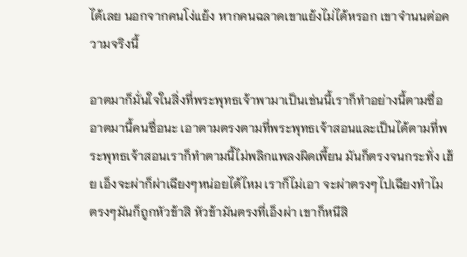ได้เลย นอกจากคนโง่แย้ง หากคนฉลาดเขาแย้งไม่ได้หรอก เขาจำนนต่อความจริงนี้

อาตมาก็มั่นใจในสิ่งที่พระพุทธเจ้าพามาเป็นเช่นนี้เราก็ทำอย่างนี้ตามซื่อ อาตมานี้คนซื่อนะ เอาตามตรงตามที่พระพุทธเจ้าสอนและเป็นได้ตามที่พระพุทธเจ้าสอนเราก็ทำตามนี้ไม่พลิกแพลงผิดเพี้ยน มันก็ตรงจนกระทั่ง เฮ้ย เอ็งจะผ่าก็ผ่าเฉียงๆหน่อยได้ไหม เราก็ไม่เอา จะผ่าตรงๆไปเฉียงทำไม ตรงๆมันก็ถูกหัวข้าสิ หัวข้ามันตรงที่เอ็งผ่า เขาก็หนีสิ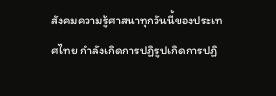สังคมความรู้ศาสนาทุกวันนี้ของประเทศไทย กำลังเกิดการปฏิรูปเกิดการปฏิ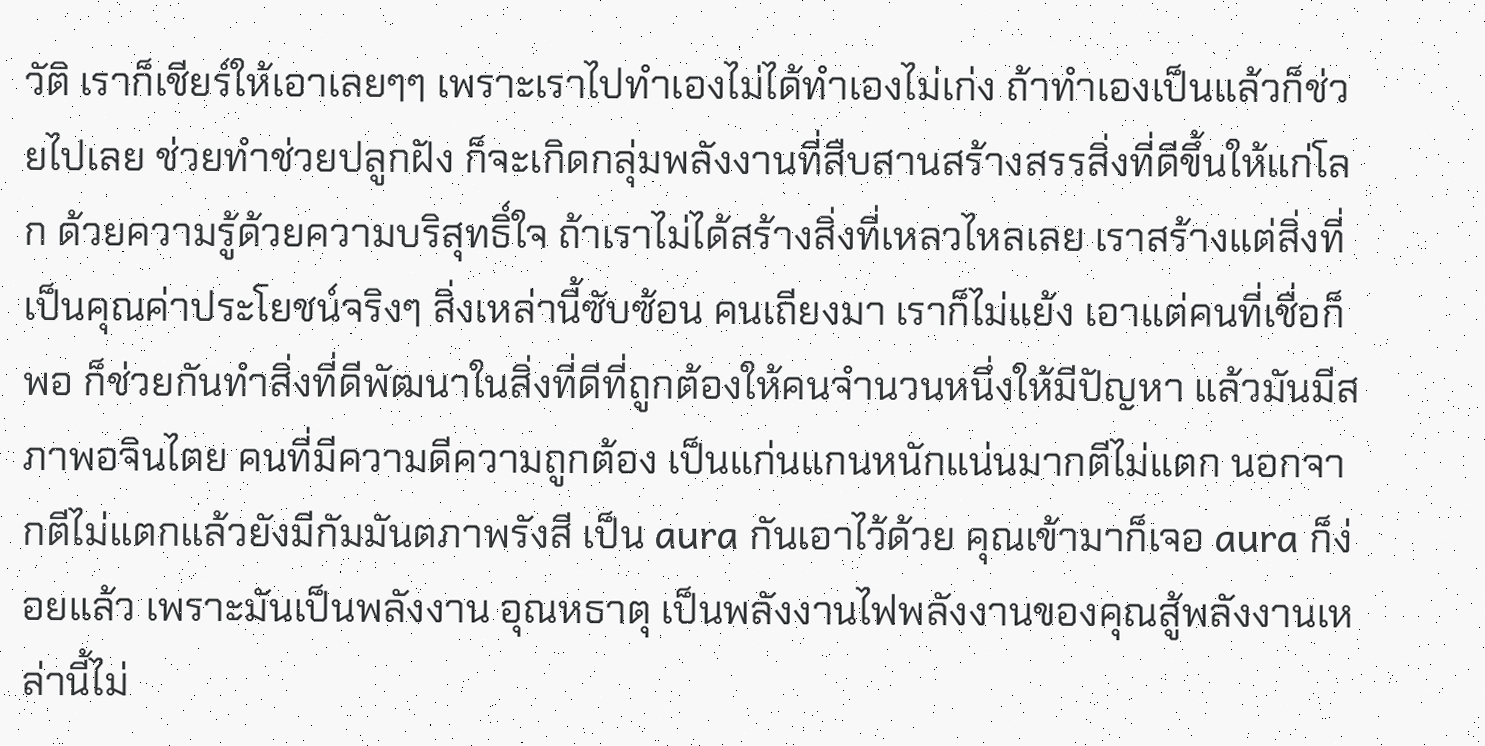วัติ เราก็เชียร์ให้เอาเลยๆๆ เพราะเราไปทำเองไม่ได้ทำเองไม่เก่ง ถ้าทำเองเป็นแล้วก็ช่วยไปเลย ช่วยทำช่วยปลูกฝัง ก็จะเกิดกลุ่มพลังงานที่สืบสานสร้างสรรสิ่งที่ดีขึ้นให้แก่โลก ด้วยความรู้ด้วยความบริสุทธิ์ใจ ถ้าเราไม่ได้สร้างสิ่งที่เหลวไหลเลย เราสร้างแต่สิ่งที่เป็นคุณค่าประโยชน์จริงๆ สิ่งเหล่านี้ซับซ้อน คนเถียงมา เราก็ไม่แย้ง เอาแต่คนที่เชื่อก็พอ ก็ช่วยกันทำสิ่งที่ดีพัฒนาในสิ่งที่ดีที่ถูกต้องให้คนจำนวนหนึ่งให้มีปัญหา แล้วมันมีสภาพอจินไตย คนที่มีความดีความถูกต้อง เป็นแก่นแกนหนักแน่นมากตีไม่แตก นอกจากตีไม่แตกแล้วยังมีกัมมันตภาพรังสี เป็น aura กันเอาไว้ด้วย คุณเข้ามาก็เจอ aura ก็ง่อยแล้ว เพราะมันเป็นพลังงาน อุณหธาตุ เป็นพลังงานไฟพลังงานของคุณสู้พลังงานเหล่านี้ไม่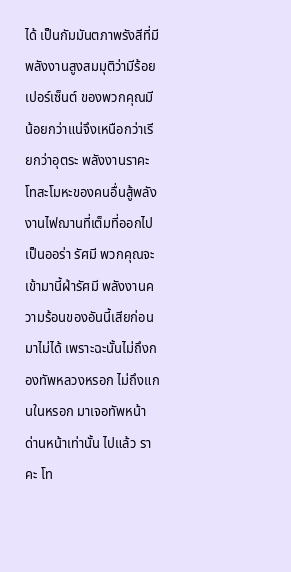ได้ เป็นกัมมันตภาพรังสีที่มีพลังงานสูงสมมุติว่ามีร้อยเปอร์เซ็นต์ ของพวกคุณมีน้อยกว่าแน่จึงเหนือกว่าเรียกว่าอุตระ พลังงานราคะโทสะโมหะของคนอื่นสู้พลังงานไฟฌานที่เต็มที่ออกไปเป็นออร่า รัศมี พวกคุณจะเข้ามานี้ฝ่ารัศมี พลังงานความร้อนของอันนี้เสียก่อนมาไม่ได้ เพราะฉะนั้นไม่ถึงกองทัพหลวงหรอก ไม่ถึงแกนในหรอก มาเจอทัพหน้า ด่านหน้าเท่านั้น ไปแล้ว ราคะ โท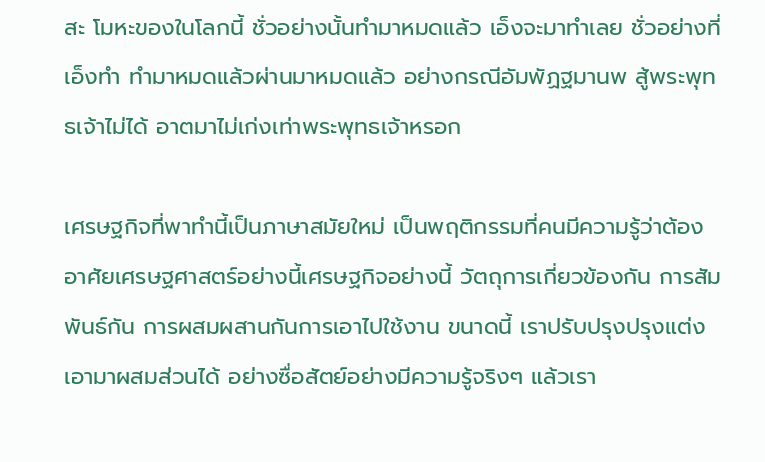สะ โมหะของในโลกนี้ ชั่วอย่างนั้นทำมาหมดแล้ว เอ็งจะมาทำเลย ชั่วอย่างที่เอ็งทำ ทำมาหมดแล้วผ่านมาหมดแล้ว อย่างกรณีอัมพัฏฐมานพ สู้พระพุทธเจ้าไม่ได้ อาตมาไม่เก่งเท่าพระพุทธเจ้าหรอก

เศรษฐกิจที่พาทำนี้เป็นภาษาสมัยใหม่ เป็นพฤติกรรมที่คนมีความรู้ว่าต้องอาศัยเศรษฐศาสตร์อย่างนี้เศรษฐกิจอย่างนี้ วัตถุการเกี่ยวข้องกัน การสัมพันธ์กัน การผสมผสานกันการเอาไปใช้งาน ขนาดนี้ เราปรับปรุงปรุงแต่งเอามาผสมส่วนได้ อย่างซื่อสัตย์อย่างมีความรู้จริงๆ แล้วเรา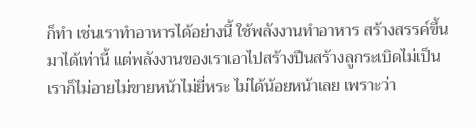ก็ทำ เช่นเราทำอาหารได้อย่างนี้ ใช้พลังงานทำอาหาร สร้างสรรค์ขึ้นมาได้เท่านี้ แต่พลังงานของเราเอาไปสร้างปืนสร้างลูกระเบิดไม่เป็น เราก็ไม่อายไม่ขายหน้าไม่ยี่หระ ไม่ได้น้อยหน้าเลย เพราะว่า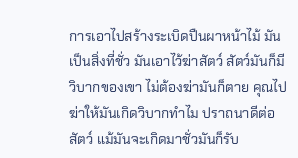การเอาไปสร้างระเบิดปืนผาหน้าไม้ มันเป็นสิ่งที่ชั่ว มันเอาไว้ฆ่าสัตว์ สัตว์มันก็มีวิบากของเขา ไม่ต้องฆ่ามันก็ตาย คุณไปฆ่าให้มันเกิดวิบากทำไม ปราถนาดีต่อสัตว์ แม้มันจะเกิดมาชั่วมันก็รับ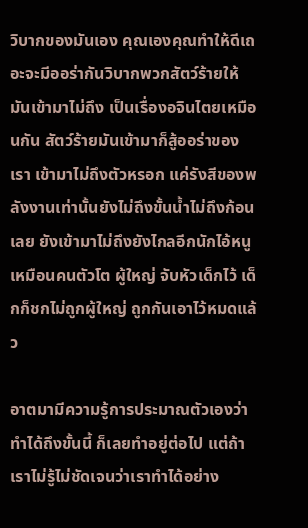วิบากของมันเอง คุณเองคุณทำให้ดีเถอะจะมีออร่ากันวิบากพวกสัตว์ร้ายให้มันเข้ามาไม่ถึง เป็นเรื่องอจินไตยเหมือนกัน สัตว์ร้ายมันเข้ามาก็สู้ออร่าของเรา เข้ามาไม่ถึงตัวหรอก แค่รังสีของพลังงานเท่านั้นยังไม่ถึงขั้นน้ำไม่ถึงก้อนเลย ยังเข้ามาไม่ถึงยังไกลอีกนักไอ้หนู เหมือนคนตัวโต ผู้ใหญ่ จับหัวเด็กไว้ เด็กก็ชกไม่ถูกผู้ใหญ่ ถูกกันเอาไว้หมดแล้ว

อาตมามีความรู้การประมาณตัวเองว่าทำได้ถึงขั้นนี้ ก็เลยทำอยู่ต่อไป แต่ถ้าเราไม่รู้ไม่ชัดเจนว่าเราทำได้อย่าง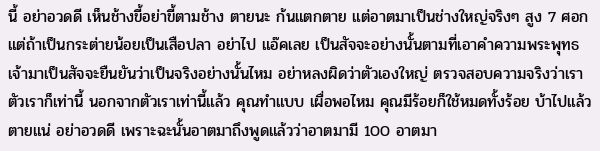นี้ อย่าอวดดี เห็นช้างขี้อย่าขี้ตามช้าง ตายนะ ก้นแตกตาย แต่อาตมาเป็นช่างใหญ่จริงๆ สูง 7 ศอก แต่ถ้าเป็นกระต่ายน้อยเป็นเสือปลา อย่าไป แอ๊คเลย เป็นสัจจะอย่างนั้นตามที่เอาคำความพระพุทธเจ้ามาเป็นสัจจะยืนยันว่าเป็นจริงอย่างนั้นไหม อย่าหลงผิดว่าตัวเองใหญ่ ตรวจสอบความจริงว่าเราตัวเราก็เท่านี้ นอกจากตัวเราเท่านี้แล้ว คุณทำแบบ เผื่อพอไหม คุณมีร้อยก็ใช้หมดทั้งร้อย บ้าไปแล้ว ตายแน่ อย่าอวดดี เพราะฉะนั้นอาตมาถึงพูดแล้วว่าอาตมามี 100 อาตมา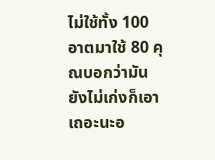ไม่ใช้ทั้ง 100 อาตมาใช้ 80 คุณบอกว่ามันยังไม่เก่งก็เอาเถอะนะอ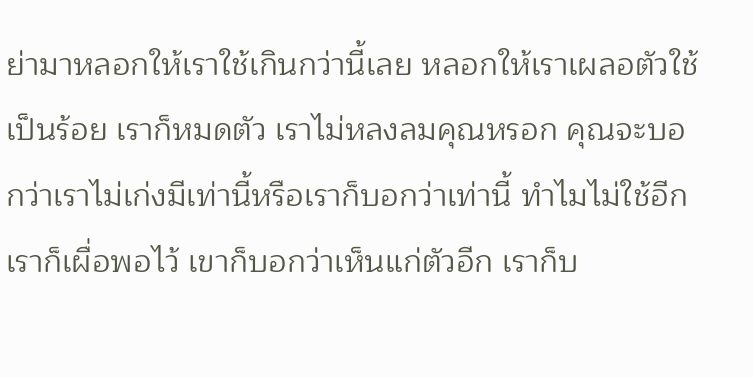ย่ามาหลอกให้เราใช้เกินกว่านี้เลย หลอกให้เราเผลอตัวใช้เป็นร้อย เราก็หมดตัว เราไม่หลงลมคุณหรอก คุณจะบอกว่าเราไม่เก่งมีเท่านี้หรือเราก็บอกว่าเท่านี้ ทำไมไม่ใช้อีกเราก็เผื่อพอไว้ เขาก็บอกว่าเห็นแก่ตัวอีก เราก็บ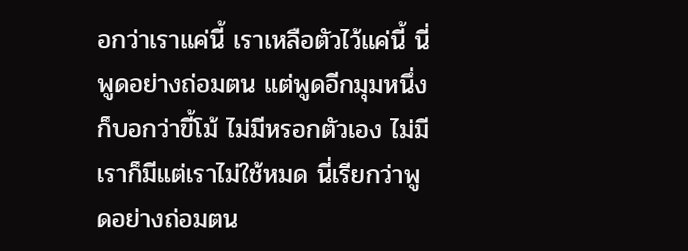อกว่าเราแค่นี้ เราเหลือตัวไว้แค่นี้ นี่พูดอย่างถ่อมตน แต่พูดอีกมุมหนึ่งก็บอกว่าขี้โม้ ไม่มีหรอกตัวเอง ไม่มี เราก็มีแต่เราไม่ใช้หมด นี่เรียกว่าพูดอย่างถ่อมตน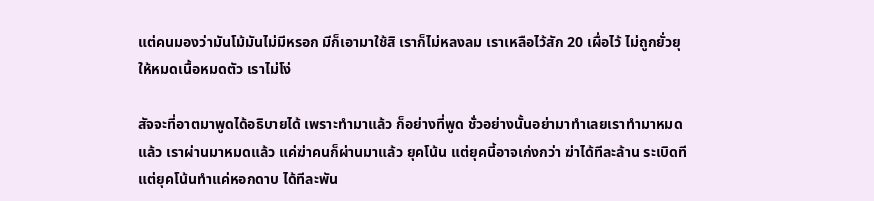แต่คนมองว่ามันโม้มันไม่มีหรอก มีก็เอามาใช้สิ เราก็ไม่หลงลม เราเหลือไว้สัก 20 เผื่อไว้ ไม่ถูกยั่วยุให้หมดเนื้อหมดตัว เราไม่โง่

สัจจะที่อาตมาพูดได้อธิบายได้ เพราะทำมาแล้ว ก็อย่างที่พูด ชั่วอย่างนั้นอย่ามาทำเลยเราทำมาหมดแล้ว เราผ่านมาหมดแล้ว แค่ฆ่าคนก็ผ่านมาแล้ว ยุคโน้น แต่ยุคนี้อาจเก่งกว่า ฆ่าได้ทีละล้าน ระเบิดที แต่ยุคโน้นทำแค่หอกดาบ ได้ทีละพัน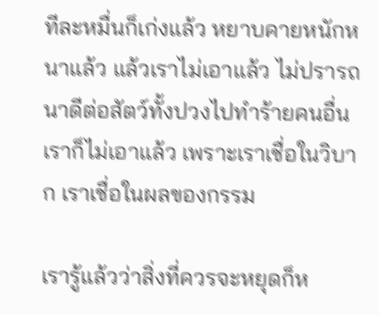ทีละหมื่นก็เก่งแล้ว หยาบคายหนักหนาแล้ว แล้วเราไม่เอาแล้ว ไม่ปรารถนาดีต่อสัตว์ทั้งปวงไปทำร้ายคนอื่น เราก็ไม่เอาแล้ว เพราะเราเชื่อในวิบาก เราเชื่อในผลของกรรม

เรารู้แล้วว่าสิ่งที่ควรจะหยุดก็ห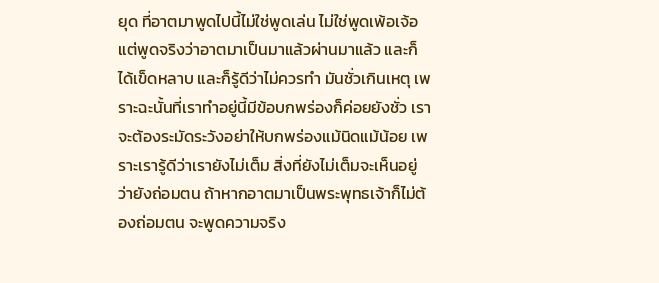ยุด ที่อาตมาพูดไปนี้ไม่ใช่พูดเล่น ไม่ใช่พูดเพ้อเจ้อ แต่พูดจริงว่าอาตมาเป็นมาแล้วผ่านมาแล้ว และก็ได้เข็ดหลาบ และก็รู้ดีว่าไม่ควรทำ มันชั่วเกินเหตุ เพราะฉะนั้นที่เราทำอยู่นี้มีข้อบกพร่องก็ค่อยยังชั่ว เราจะต้องระมัดระวังอย่าให้บกพร่องแม้นิดแม้น้อย เพราะเรารู้ดีว่าเรายังไม่เต็ม สิ่งที่ยังไม่เต็มจะเห็นอยู่ว่ายังถ่อมตน ถ้าหากอาตมาเป็นพระพุทธเจ้าก็ไม่ต้องถ่อมตน จะพูดความจริง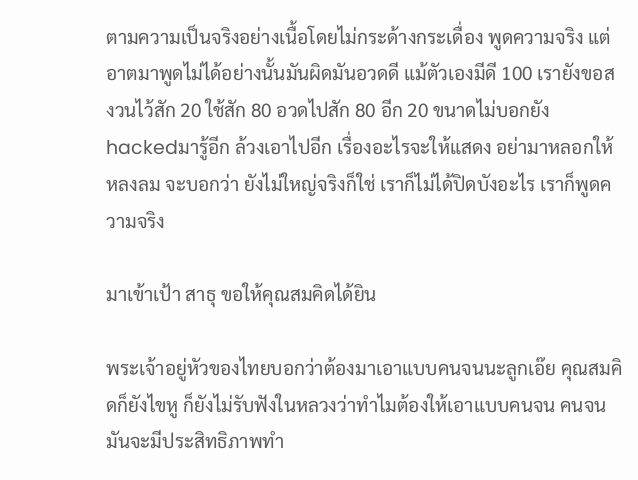ตามความเป็นจริงอย่างเนื้อโดยไม่กระด้างกระเดื่อง พูดความจริง แต่อาตมาพูดไม่ได้อย่างนั้นมันผิดมันอวดดี แม้ตัวเองมีดี 100 เรายังขอสงวนไว้สัก 20 ใช้สัก 80 อวดไปสัก 80 อีก 20 ขนาดไม่บอกยัง hackedมารู้อีก ล้วงเอาไปอีก เรื่องอะไรจะให้แสดง อย่ามาหลอกให้หลงลม จะบอกว่า ยังไม่ใหญ่จริงก็ใช่ เราก็ไม่ได้ปิดบังอะไร เราก็พูดความจริง

มาเข้าเป้า สาธุ ขอให้คุณสมคิดได้ยิน

พระเจ้าอยู่หัวของไทยบอกว่าต้องมาเอาแบบคนจนนะลูกเอ๊ย คุณสมคิดก็ยังไขหู ก็ยังไม่รับฟังในหลวงว่าทำไมต้องให้เอาแบบคนจน คนจนมันจะมีประสิทธิภาพทำ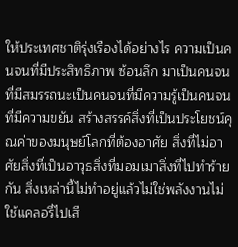ให้ประเทศชาติรุ่งเรืองได้อย่างไร ความเป็นคนจนที่มีประสิทธิภาพ ซ้อนลึก มาเป็นคนจนที่มีสมรรถนะเป็นคนจนที่มีความรู้เป็นคนจนที่มีความขยัน สร้างสรรค์สิ่งที่เป็นประโยชน์คุณค่าของมนุษย์โลกที่ต้องอาศัย สิ่งที่ไม่อาศัยสิ่งที่เป็นอาวุธสิ่งที่มอมเมาสิ่งที่ไปทำร้ายกัน สิ่งเหล่านี้ไม่ทำอยู่แล้วไม่ใช่พลังงานไม่ใช้แคลอรี่ไปเสี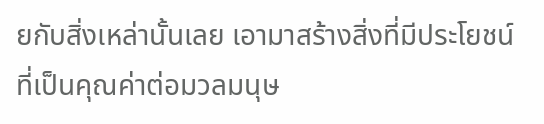ยกับสิ่งเหล่านั้นเลย เอามาสร้างสิ่งที่มีประโยชน์ ที่เป็นคุณค่าต่อมวลมนุษ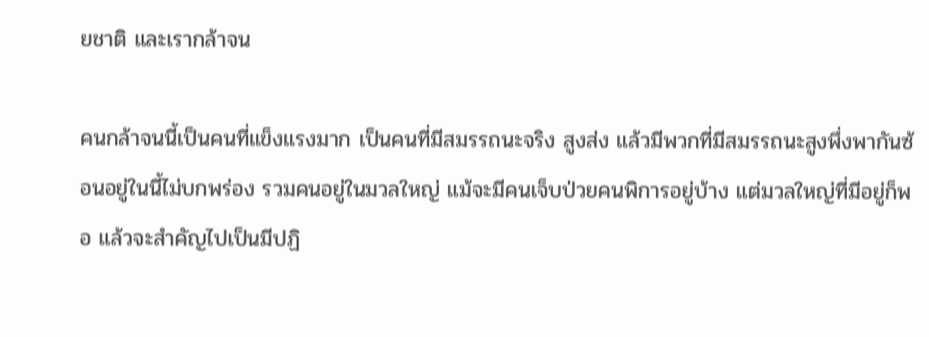ยชาติ และเรากล้าจน

คนกล้าจนนี้เป็นคนที่แข็งแรงมาก เป็นคนที่มีสมรรถนะจริง สูงส่ง แล้วมีพวกที่มีสมรรถนะสูงพึ่งพากันซ้อนอยู่ในนี้ไม่บกพร่อง รวมคนอยู่ในมวลใหญ่ แม้จะมีคนเจ็บป่วยคนพิการอยู่บ้าง แต่มวลใหญ่ที่มีอยู่ก็พอ แล้วจะสำคัญไปเป็นมีปฏิ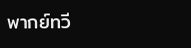พากย์ทวี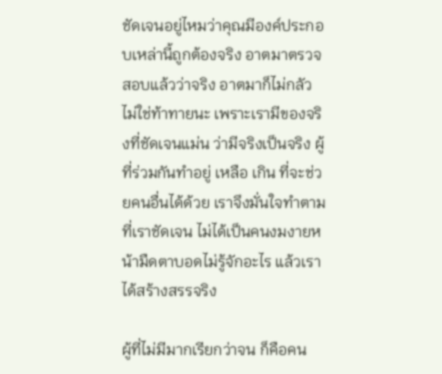ชัดเจนอยู่ไหมว่าคุณมีองค์ประกอบเหล่านี้ถูกต้องจริง อาตมาตรวจสอบแล้วว่าจริง อาตมาก็ไม่กลัว ไม่ใช่ท้าทายนะ เพราะเรามีของจริงที่ชัดเจนแม่น ว่ามีจริงเป็นจริง ผู้ที่ร่วมกันทำอยู่ เหลือ เกิน ที่จะช่วยคนอื่นได้ด้วย เราจึงมั่นใจทำตามที่เราชัดเจน ไม่ได้เป็นคนงมงายหน้ามืดตาบอดไม่รู้จักอะไร แล้วเราได้สร้างสรรจริง

ผู้ที่ไม่มีมากเรียกว่าจน ก็คือคน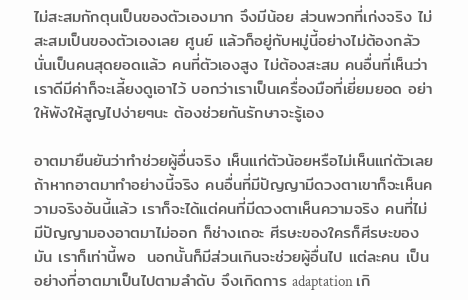ไม่สะสมกักตุนเป็นของตัวเองมาก จึงมีน้อย ส่วนพวกที่เก่งจริง ไม่สะสมเป็นของตัวเองเลย ศูนย์ แล้วก็อยู่กับหมู่นี้อย่างไม่ต้องกลัวนั่นเป็นคนสุดยอดแล้ว คนที่ตัวเองสูง ไม่ต้องสะสม คนอื่นที่เห็นว่าเราดีมีค่าก็จะเลี้ยงดูเอาไว้ บอกว่าเราเป็นเครื่องมือที่เยี่ยมยอด อย่าให้พังให้สูญไปง่ายๆนะ ต้องช่วยกันรักษาจะรู้เอง

อาตมายืนยันว่าทำช่วยผู้อื่นจริง เห็นแก่ตัวน้อยหรือไม่เห็นแก่ตัวเลย ถ้าหากอาตมาทำอย่างนี้จริง คนอื่นที่มีปัญญามีดวงตาเขาก็จะเห็นความจริงอันนี้แล้ว เราก็จะได้แต่คนที่มีดวงตาเห็นความจริง คนที่ไม่มีปัญญามองอาตมาไม่ออก ก็ช่างเถอะ ศีรษะของใครก็ศีรษะของมัน เราก็เท่านี้พอ  นอกนั้นก็มีส่วนเกินจะช่วยผู้อื่นไป แต่ละคน เป็นอย่างที่อาตมาเป็นไปตามลำดับ จึงเกิดการ adaptation เกิ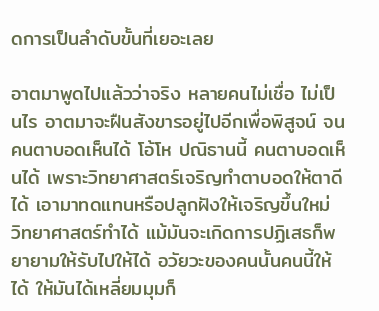ดการเป็นลำดับขั้นที่เยอะเลย

อาตมาพูดไปแล้วว่าจริง หลายคนไม่เชื่อ ไม่เป็นไร อาตมาจะฝืนสังขารอยู่ไปอีกเพื่อพิสูจน์ จนคนตาบอดเห็นได้ โอ้โห ปณิธานนี้ คนตาบอดเห็นได้ เพราะวิทยาศาสตร์เจริญทําตาบอดให้ตาดีได้ เอามาทดแทนหรือปลูกฝังให้เจริญขึ้นใหม่ วิทยาศาสตร์ทำได้ แม้มันจะเกิดการปฏิเสธก็พยายามให้รับไปให้ได้ อวัยวะของคนนั้นคนนี้ให้ได้ ให้มันได้เหลี่ยมมุมก็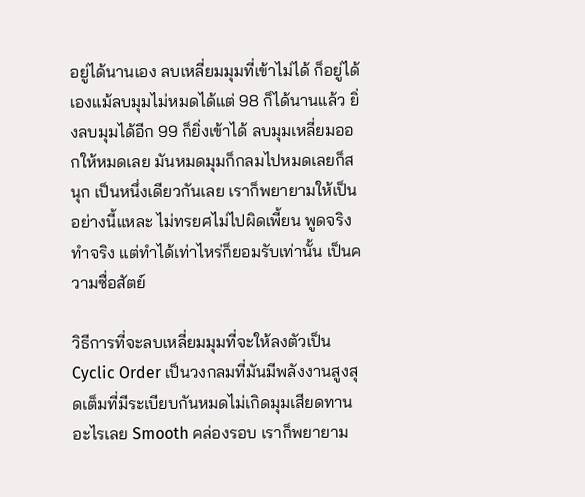อยู่ได้นานเอง ลบเหลี่ยมมุมที่เข้าไม่ได้ ก็อยู่ได้เองแม้ลบมุมไม่หมดได้แต่ 98 ก็ได้นานแล้ว ยิ่งลบมุมได้อีก 99 ก็ยิ่งเข้าได้ ลบมุมเหลี่ยมออกให้หมดเลย มันหมดมุมก็กลมไปหมดเลยก็สนุก เป็นหนึ่งเดียวกันเลย เราก็พยายามให้เป็นอย่างนี้แหละ ไม่ทรยศไม่ไปผิดเพี้ยน พูดจริงทำจริง แต่ทำได้เท่าไหร่ก็ยอมรับเท่านั้น เป็นความซื่อสัตย์

วิธีการที่จะลบเหลี่ยมมุมที่จะให้ลงตัวเป็น Cyclic Order เป็นวงกลมที่มันมีพลังงานสูงสุดเต็มที่มีระเบียบกันหมดไม่เกิดมุมเสียดทานอะไรเลย Smooth คล่องรอบ เราก็พยายาม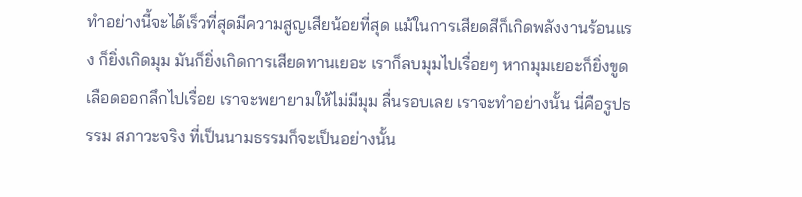ทำอย่างนี้จะได้เร็วที่สุดมีความสูญเสียน้อยที่สุด แม้ในการเสียดสีก็เกิดพลังงานร้อนแรง ก็ยิ่งเกิดมุม มันก็ยิ่งเกิดการเสียดทานเยอะ เราก็ลบมุมไปเรื่อยๆ หากมุมเยอะก็ยิ่งขูดเลือดออกลึกไปเรื่อย เราจะพยายามให้ไม่มีมุม ลื่นรอบเลย เราจะทำอย่างนั้น นี่คือรูปธรรม สภาวะจริง ที่เป็นนามธรรมก็จะเป็นอย่างนั้น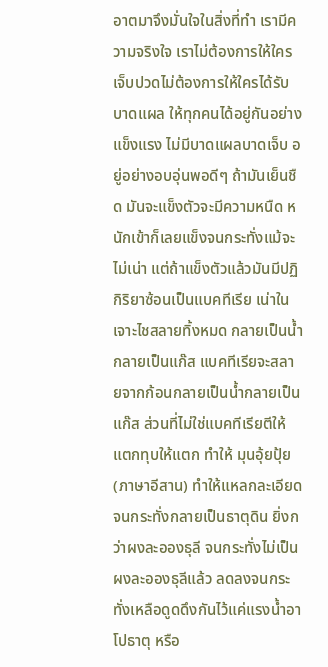อาตมาจึงมั่นใจในสิ่งที่ทำ เรามีความจริงใจ เราไม่ต้องการให้ใครเจ็บปวดไม่ต้องการให้ใครได้รับบาดแผล ให้ทุกคนได้อยู่กันอย่างแข็งแรง ไม่มีบาดแผลบาดเจ็บ อยู่อย่างอบอุ่นพอดีๆ ถ้ามันเย็นชืด มันจะแข็งตัวจะมีความหนืด หนักเข้าก็เลยแข็งจนกระทั่งแม้จะไม่เน่า แต่ถ้าแข็งตัวแล้วมันมีปฏิกิริยาซ้อนเป็นแบคทีเรีย เน่าใน เจาะไชสลายทิ้งหมด กลายเป็นน้ำกลายเป็นแก๊ส แบคทีเรียจะสลายจากก้อนกลายเป็นน้ำกลายเป็นแก๊ส ส่วนที่ไม่ใช่แบคทีเรียตีให้แตกทุบให้แตก ทำให้ มุนอุ้ยปุ้ย(ภาษาอีสาน) ทำให้แหลกละเอียด จนกระทั่งกลายเป็นธาตุดิน ยิ่งกว่าผงละอองธุลี จนกระทั่งไม่เป็นผงละอองธุลีแล้ว ลดลงจนกระทั่งเหลือดูดดึงกันไว้แค่แรงน้ำอาโปธาตุ หรือ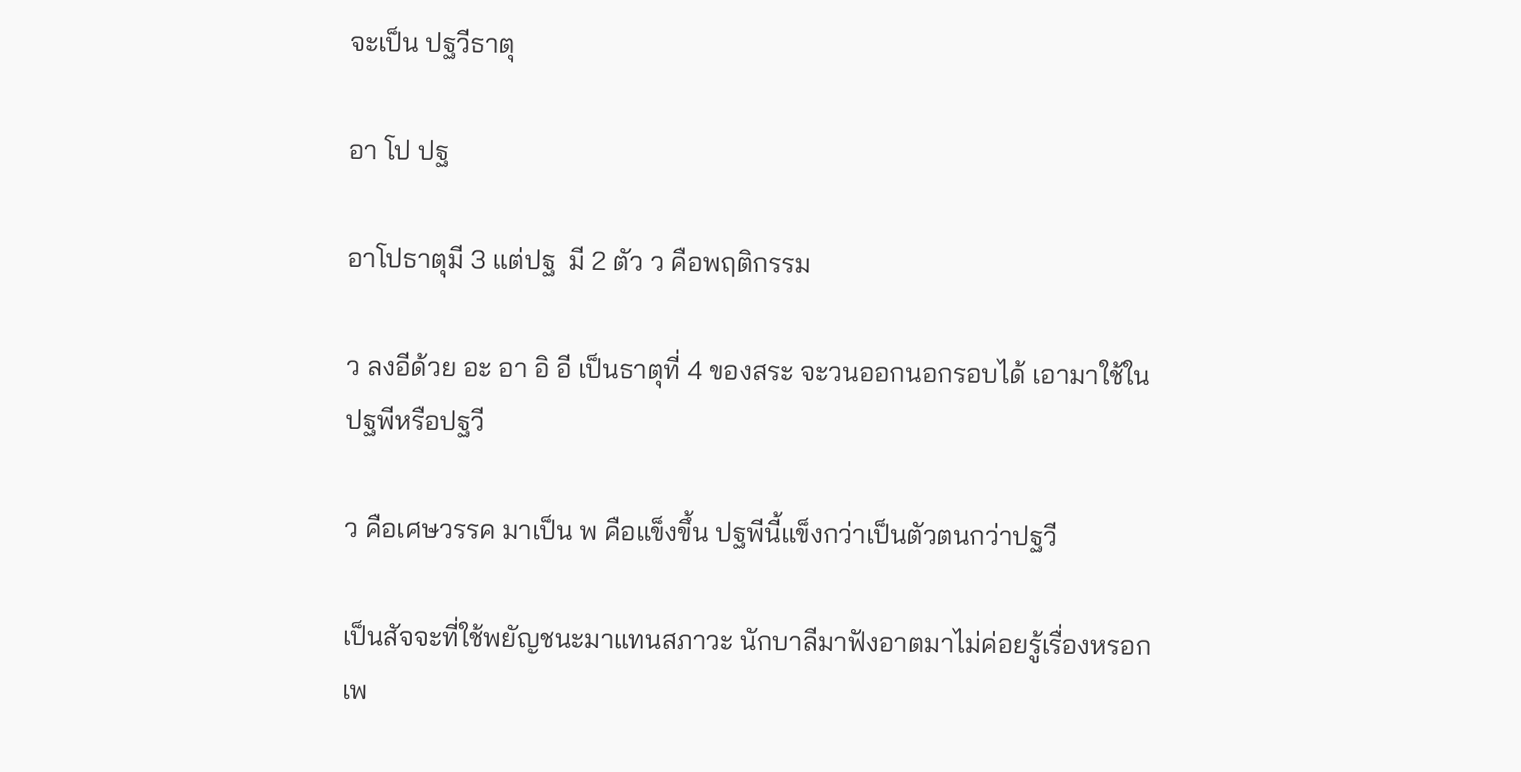จะเป็น ปฐวีธาตุ

อา โป ปฐ

อาโปธาตุมี 3 แต่ปฐ  มี 2 ตัว ว คือพฤติกรรม

ว ลงอีด้วย อะ อา อิ อี เป็นธาตุที่ 4 ของสระ จะวนออกนอกรอบได้ เอามาใช้ในปฐพีหรือปฐวี

ว คือเศษวรรค มาเป็น พ คือแข็งขึ้น ปฐพีนี้แข็งกว่าเป็นตัวตนกว่าปฐวี

เป็นสัจจะที่ใช้พยัญชนะมาแทนสภาวะ นักบาลีมาฟังอาตมาไม่ค่อยรู้เรื่องหรอก เพ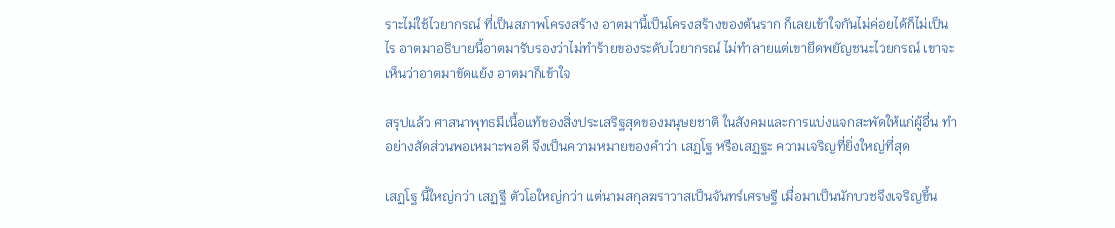ราะไม่ใช้ไวยากรณ์ ที่เป็นสภาพโครงสร้าง อาตมานี้เป็นโครงสร้างของต้นราก ก็เลยเข้าใจกันไม่ค่อยได้ก็ไม่เป็นไร อาตมาอธิบายนี้อาตมารับรองว่าไม่ทำร้ายของระดับไวยากรณ์ ไม่ทำลายแต่เขายึดพยัญชนะไวยกรณ์ เขาจะเห็นว่าอาตมาขัดแย้ง อาตมาก็เข้าใจ

สรุปแล้ว ศาสนาพุทธมีเนื้อแท้ของสิ่งประเสริฐสุดของมนุษยชาติ ในสังคมและการแบ่งแจกสะพัดให้แก่ผู้อื่น ทำอย่างสัดส่วนพอเหมาะพอดี จึงเป็นความหมายของคำว่า เสฏโฐ หรือเสฏฐะ ความเจริญที่ยิ่งใหญ่ที่สุด

เสฏโฐ นี้ใหญ่กว่า เสฏฐี ตัวโอใหญ่กว่า แต่นามสกุลฆราวาสเป็นจันทร์เศรษฐี เมื่อมาเป็นนักบวชจึงเจริญขึ้น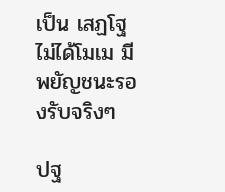เป็น เสฏโฐ ไม่ได้โมเม มีพยัญชนะรองรับจริงๆ

ปฐ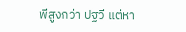พีสูงกว่า ปฐวี แต่หา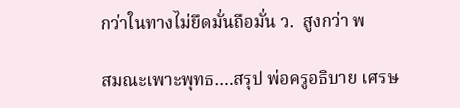กว่าในทางไม่ยึดมั่นถือมั่น ว.  สูงกว่า พ

สมณะเพาะพุทธ….สรุป พ่อครูอธิบาย เศรษ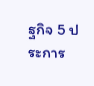ฐกิจ 5 ประการ